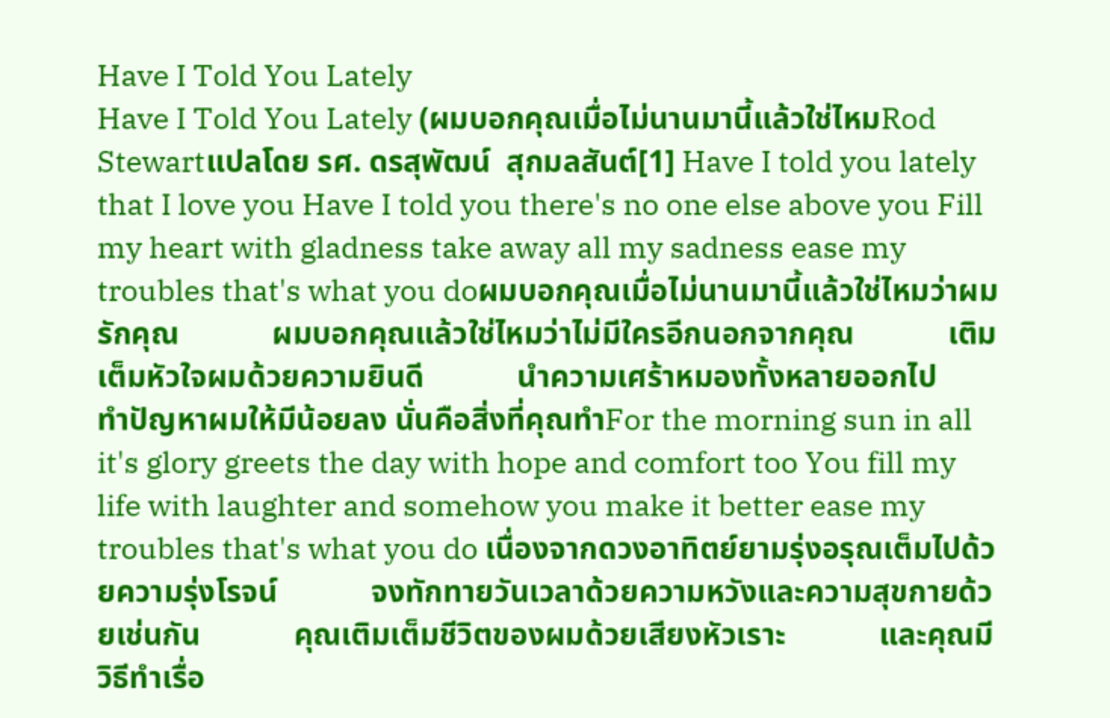Have I Told You Lately
Have I Told You Lately (ผมบอกคุณเมื่อไม่นานมานี้แล้วใช่ไหมRod Stewartแปลโดย รศ. ดรสุพัฒน์  สุกมลสันต์[1] Have I told you lately that I love you Have I told you there's no one else above you Fill my heart with gladness take away all my sadness ease my troubles that's what you doผมบอกคุณเมื่อไม่นานมานี้แล้วใช่ไหมว่าผมรักคุณ            ผมบอกคุณแล้วใช่ไหมว่าไม่มีใครอีกนอกจากคุณ            เติมเต็มหัวใจผมด้วยความยินดี            นำความเศร้าหมองทั้งหลายออกไป            ทำปัญหาผมให้มีน้อยลง นั่นคือสิ่งที่คุณทำFor the morning sun in all it's glory greets the day with hope and comfort too You fill my life with laughter and somehow you make it better ease my troubles that's what you do เนื่องจากดวงอาทิตย์ยามรุ่งอรุณเต็มไปด้วยความรุ่งโรจน์            จงทักทายวันเวลาด้วยความหวังและความสุขกายด้วยเช่นกัน            คุณเติมเต็มชีวิตของผมด้วยเสียงหัวเราะ            และคุณมีวิธีทำเรื่อ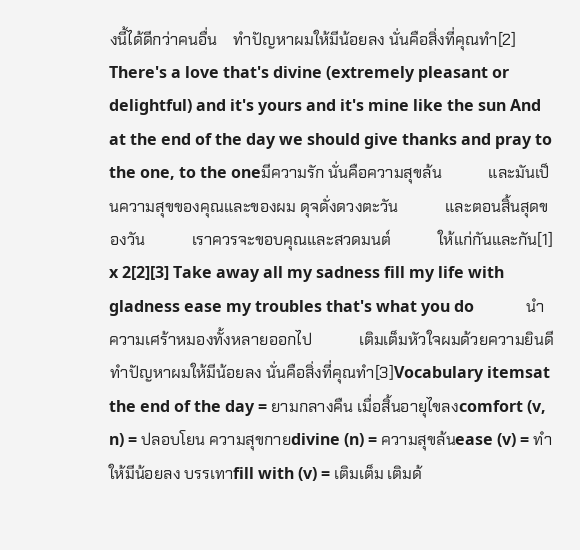งนี้ได้ดีกว่าคนอื่น    ทำปัญหาผมให้มีน้อยลง นั่นคือสิ่งที่คุณทำ[2] There's a love that's divine (extremely pleasant or delightful) and it's yours and it's mine like the sun And at the end of the day we should give thanks and pray to the one, to the oneมีความรัก นั่นคือความสุขล้น            และมันเป็นความสุขของคุณและของผม ดุจดั่งดวงตะวัน            และตอนสิ้นสุดของวัน            เราควรจะขอบคุณและสวดมนต์            ให้แก่กันและกัน[1] x 2[2][3] Take away all my sadness fill my life with gladness ease my troubles that's what you do             นำความเศร้าหมองทั้งหลายออกไป            เติมเต็มหัวใจผมด้วยความยินดี            ทำปัญหาผมให้มีน้อยลง นั่นคือสิ่งที่คุณทำ[3]Vocabulary itemsat the end of the day = ยามกลางคืน เมื่อสิ้นอายุไขลงcomfort (v, n) = ปลอบโยน ความสุขกายdivine (n) = ความสุขล้นease (v) = ทำให้มีน้อยลง บรรเทาfill with (v) = เติมเต็ม เติมด้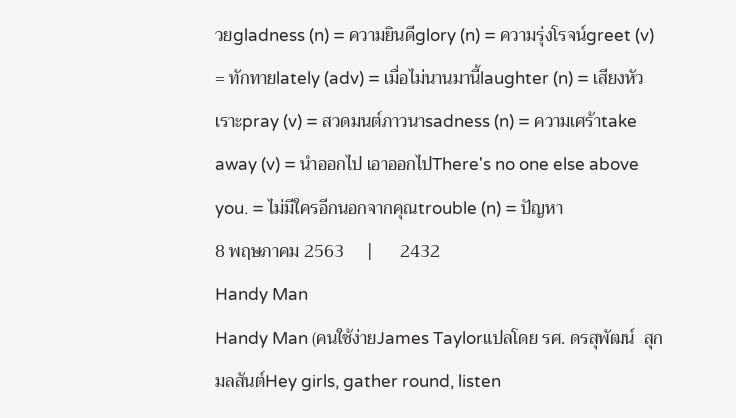วยgladness (n) = ความยินดีglory (n) = ความรุ่งโรจน์greet (v) = ทักทายlately (adv) = เมื่อไม่นานมานี้laughter (n) = เสียงหัวเราะpray (v) = สวดมนต์ภาวนาsadness (n) = ความเศร้าtake away (v) = นำออกไป เอาออกไปThere's no one else above you. = ไม่มีใครอีกนอกจากคุณtrouble (n) = ปัญหา
8 พฤษภาคม 2563     |      2432
Handy Man
Handy Man (คนใช้ง่ายJames Taylorแปลโดย รศ. ดรสุพัฒน์  สุกมลสันต์Hey girls, gather round, listen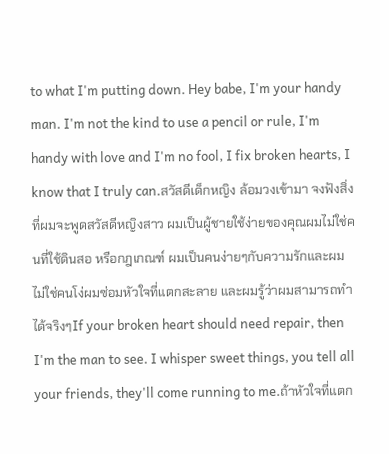to what I'm putting down. Hey babe, I'm your handy man. I'm not the kind to use a pencil or rule, I'm handy with love and I'm no fool, I fix broken hearts, I know that I truly can.สวัสดีเด็กหญิง ล้อมวงเข้ามา จงฟังสิ่งที่ผมจะพูดสวัสดีหญิงสาว ผมเป็นผู้ชายใช้ง่ายของคุณผมไม่ใช่คนที่ใช้ดินสอ หรือกฎเกณฑ์ ผมเป็นคนง่ายๆกับความรักและผมไม่ใช่คนโง่ผมซ่อมหัวใจที่แตกสะลาย และผมรู้ว่าผมสามารถทำได้จริงๆIf your broken heart should need repair, then I'm the man to see. I whisper sweet things, you tell all your friends, they'll come running to me.ถ้าหัวใจที่แตก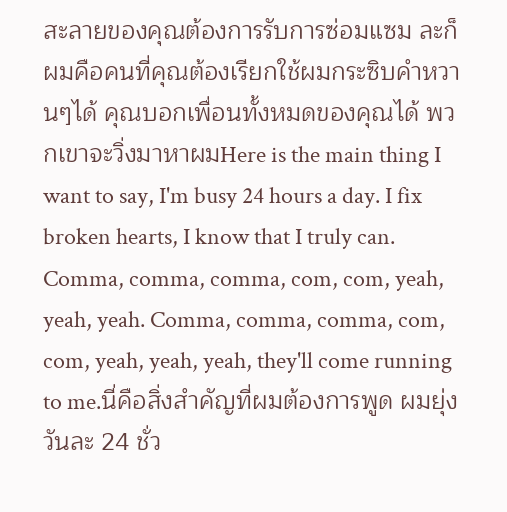สะลายของคุณต้องการรับการซ่อมแซม ละก็ ผมคือคนที่คุณต้องเรียกใช้ผมกระซิบคำหวานๆได้ คุณบอกเพื่อนทั้งหมดของคุณได้ พวกเขาจะวิ่งมาหาผมHere is the main thing I want to say, I'm busy 24 hours a day. I fix broken hearts, I know that I truly can. Comma, comma, comma, com, com, yeah, yeah, yeah. Comma, comma, comma, com, com, yeah, yeah, yeah, they'll come running to me.นี่คือสิ่งสำคัญที่ผมต้องการพูด ผมยุ่งวันละ 24 ชั่ว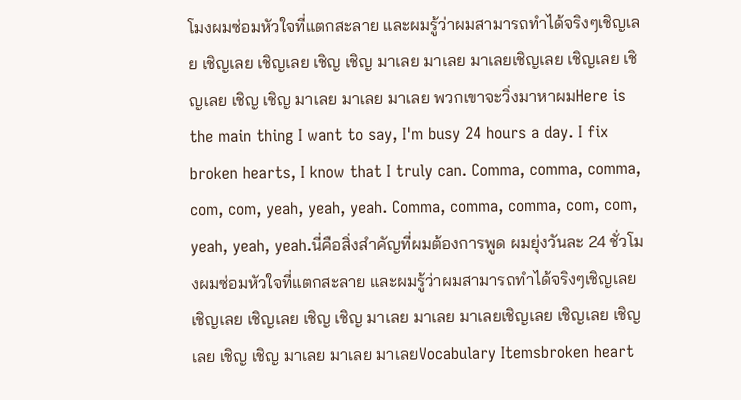โมงผมซ่อมหัวใจที่แตกสะลาย และผมรู้ว่าผมสามารถทำได้จริงๆเชิญเลย เชิญเลย เชิญเลย เชิญ เชิญ มาเลย มาเลย มาเลยเชิญเลย เชิญเลย เชิญเลย เชิญ เชิญ มาเลย มาเลย มาเลย พวกเขาจะวิ่งมาหาผมHere is the main thing I want to say, I'm busy 24 hours a day. I fix broken hearts, I know that I truly can. Comma, comma, comma, com, com, yeah, yeah, yeah. Comma, comma, comma, com, com, yeah, yeah, yeah.นี่คือสิ่งสำคัญที่ผมต้องการพูด ผมยุ่งวันละ 24 ชั่วโมงผมซ่อมหัวใจที่แตกสะลาย และผมรู้ว่าผมสามารถทำได้จริงๆเชิญเลย เชิญเลย เชิญเลย เชิญ เชิญ มาเลย มาเลย มาเลยเชิญเลย เชิญเลย เชิญเลย เชิญ เชิญ มาเลย มาเลย มาเลยVocabulary Itemsbroken heart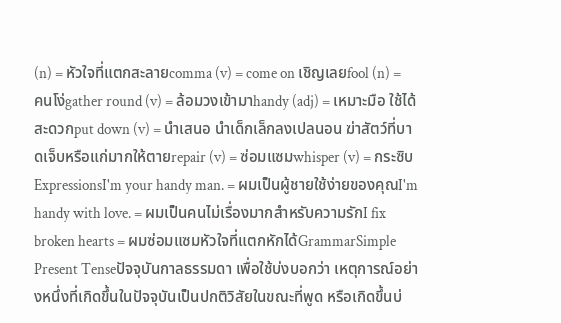(n) = หัวใจที่แตกสะลายcomma (v) = come on เชิญเลยfool (n) = คนโง่gather round (v) = ล้อมวงเข้ามาhandy (adj) = เหมาะมือ ใช้ได้สะดวกput down (v) = นำเสนอ นำเด็กเล็กลงเปลนอน ฆ่าสัตว์ที่บาดเจ็บหรือแก่มากให้ตายrepair (v) = ซ่อมแซมwhisper (v) = กระซิบExpressionsI'm your handy man. = ผมเป็นผู้ชายใช้ง่ายของคุณI'm handy with love. = ผมเป็นคนไม่เรื่องมากสำหรับความรักI fix broken hearts = ผมซ่อมแซมหัวใจที่แตกหักได้GrammarSimple Present Tenseปัจจุบันกาลธรรมดา เพื่อใช้บ่งบอกว่า เหตุการณ์อย่างหนึ่งที่เกิดขึ้นในปัจจุบันเป็นปกติวิสัยในขณะที่พูด หรือเกิดขึ้นบ่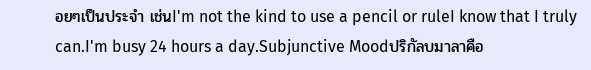อยๆเป็นประจำ เช่นI'm not the kind to use a pencil or ruleI know that I truly can.I'm busy 24 hours a day.Subjunctive Moodปริกัลบมาลาคือ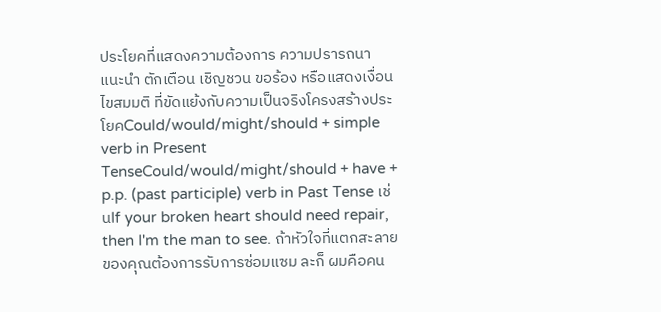ประโยคที่แสดงความต้องการ ความปรารถนา แนะนำ ตักเตือน เชิญชวน ขอร้อง หรือแสดงเงื่อนไขสมมติ ที่ขัดแย้งกับความเป็นจริงโครงสร้างประโยคCould/would/might/should + simple verb in Present TenseCould/would/might/should + have + p.p. (past participle) verb in Past Tense เช่นIf your broken heart should need repair, then I'm the man to see. ถ้าหัวใจที่แตกสะลายของคุณต้องการรับการซ่อมแซม ละก็ ผมคือคน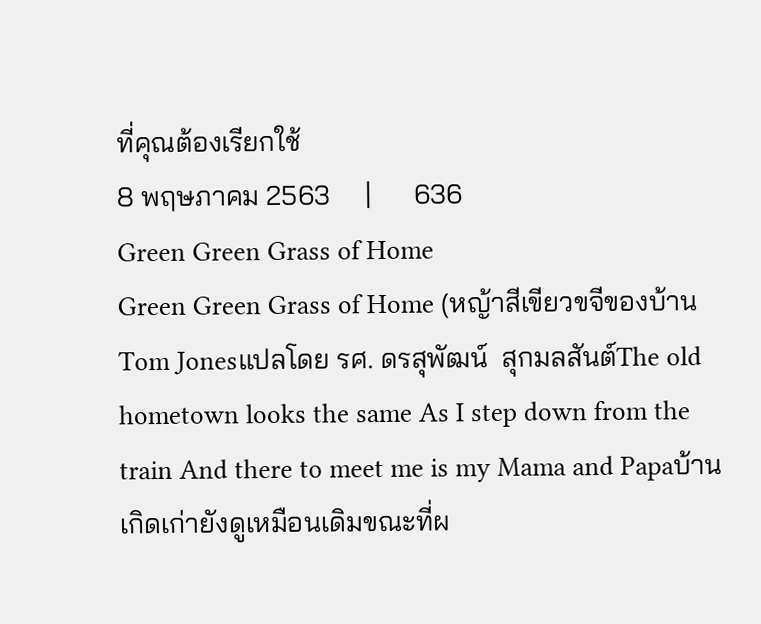ที่คุณต้องเรียกใช้
8 พฤษภาคม 2563     |      636
Green Green Grass of Home
Green Green Grass of Home (หญ้าสีเขียวขจีของบ้านTom Jonesแปลโดย รศ. ดรสุพัฒน์  สุกมลสันต์The old hometown looks the same As I step down from the train And there to meet me is my Mama and Papaบ้านเกิดเก่ายังดูเหมือนเดิมขณะที่ผ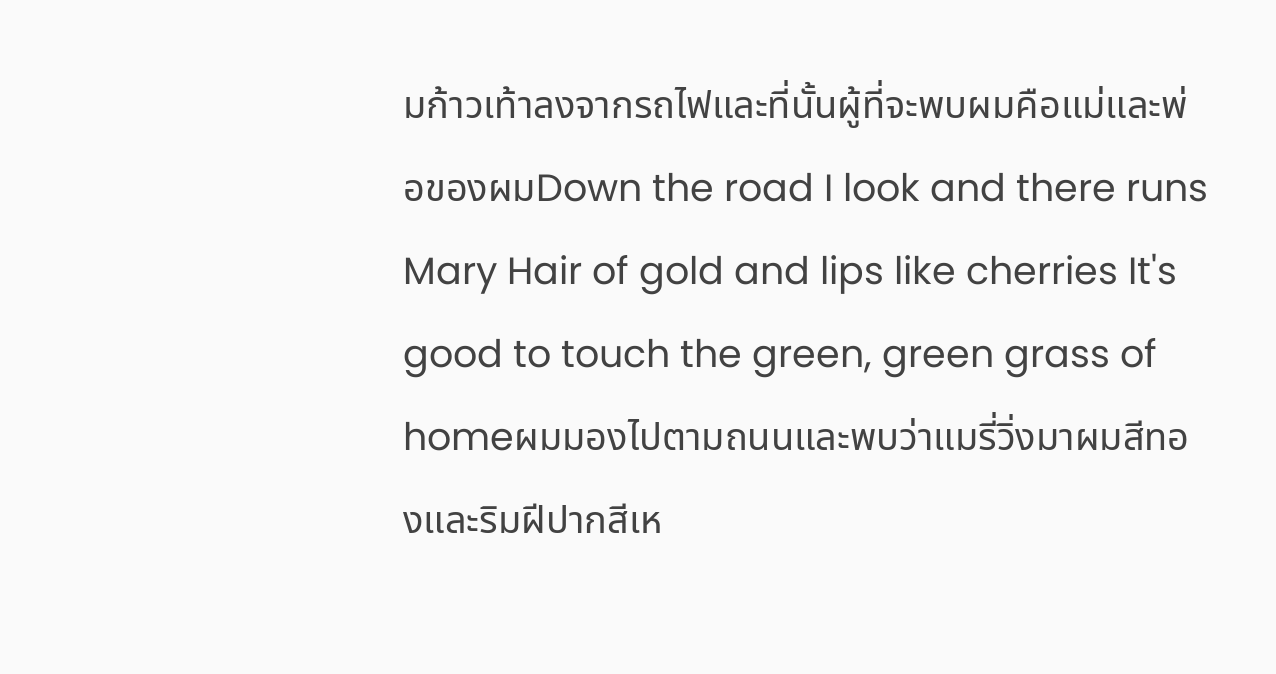มก้าวเท้าลงจากรถไฟและที่นั้นผู้ที่จะพบผมคือแม่และพ่อของผมDown the road I look and there runs Mary Hair of gold and lips like cherries It's good to touch the green, green grass of homeผมมองไปตามถนนและพบว่าแมรี่วิ่งมาผมสีทองและริมฝีปากสีเห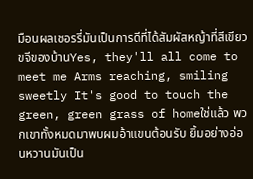มือนผลเชอรรี่มันเป็นการดีที่ได้สัมผัสหญ้าที่สีเขียวขจีของบ้านYes, they'll all come to meet me Arms reaching, smiling sweetly It's good to touch the green, green grass of homeใช่แล้ว พวกเขาทั้งหมดมาพบผมอ้าแขนต้อนรับ ยิ้มอย่างอ่อนหวานมันเป็น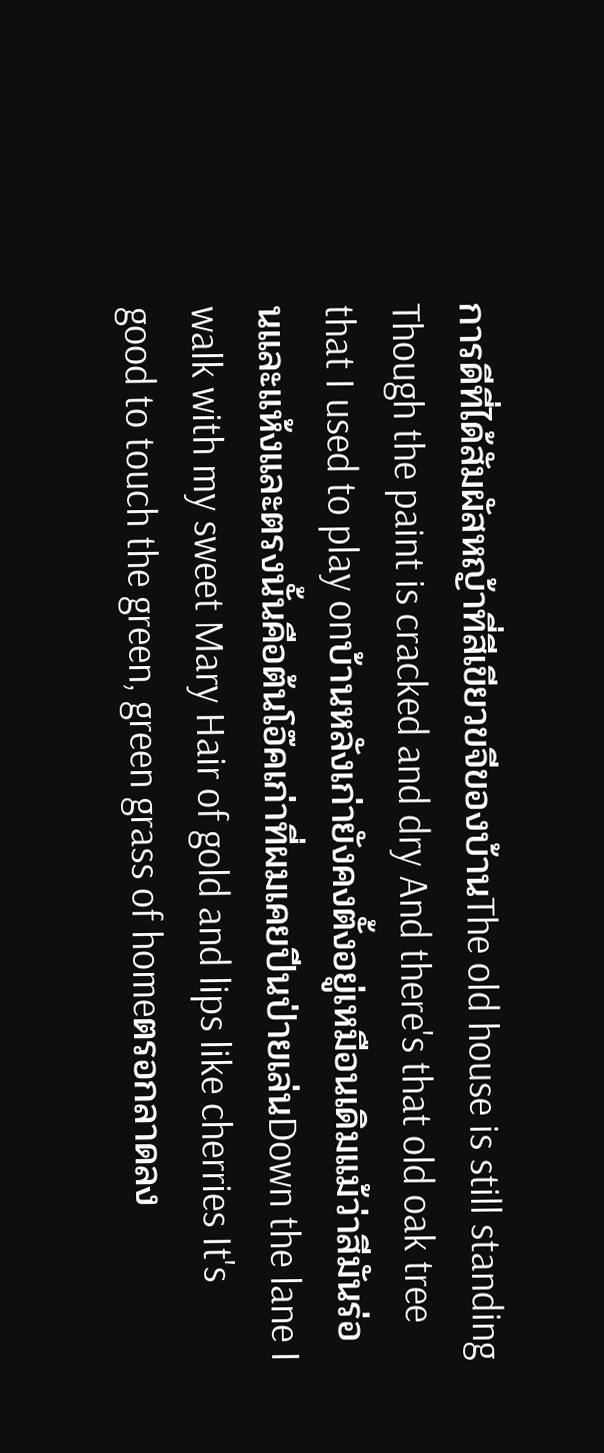การดีที่ได้สัมผัสหญ้าที่สีเขียวขจีของบ้านThe old house is still standing Though the paint is cracked and dry And there's that old oak tree that I used to play onบ้านหลังเก่ายังคงตั้งอยู่เหมือนเดิมแม้ว่าสีมันร่อนและแห้งและตรงนั้นคือต้นโอ๊คเก่าที่ผมเคยปีนป่ายเล่นDown the lane I walk with my sweet Mary Hair of gold and lips like cherries It's good to touch the green, green grass of homeตรอกลาดลง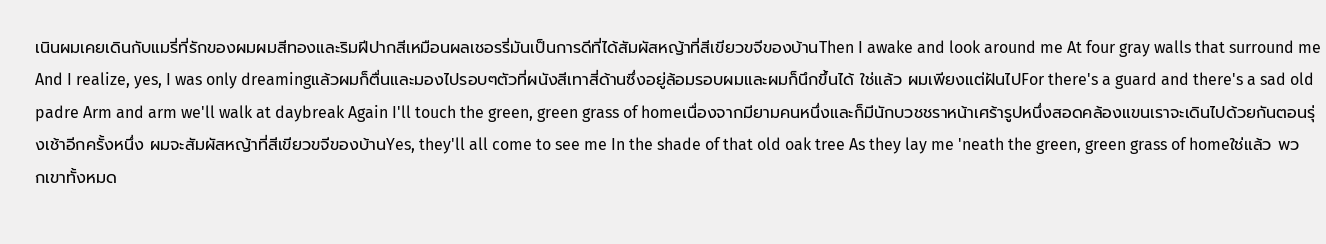เนินผมเคยเดินกับแมรี่ที่รักของผมผมสีทองและริมฝีปากสีเหมือนผลเชอรรี่มันเป็นการดีที่ได้สัมผัสหญ้าที่สีเขียวขจีของบ้านThen I awake and look around me At four gray walls that surround me And I realize, yes, I was only dreamingแล้วผมก็ตื่นและมองไปรอบๆตัวที่ผนังสีเทาสี่ด้านซึ่งอยู่ล้อมรอบผมและผมก็นึกขึ้นได้ ใช่แล้ว ผมเพียงแต่ฝันไปFor there's a guard and there's a sad old padre Arm and arm we'll walk at daybreak Again I'll touch the green, green grass of homeเนื่องจากมียามคนหนึ่งและก็มีนักบวชชราหน้าเศร้ารูปหนึ่งสอดคล้องแขนเราจะเดินไปด้วยกันตอนรุ่งเช้าอีกครั้งหนึ่ง ผมจะสัมผัสหญ้าที่สีเขียวขจีของบ้านYes, they'll all come to see me In the shade of that old oak tree As they lay me 'neath the green, green grass of homeใช่แล้ว พวกเขาทั้งหมด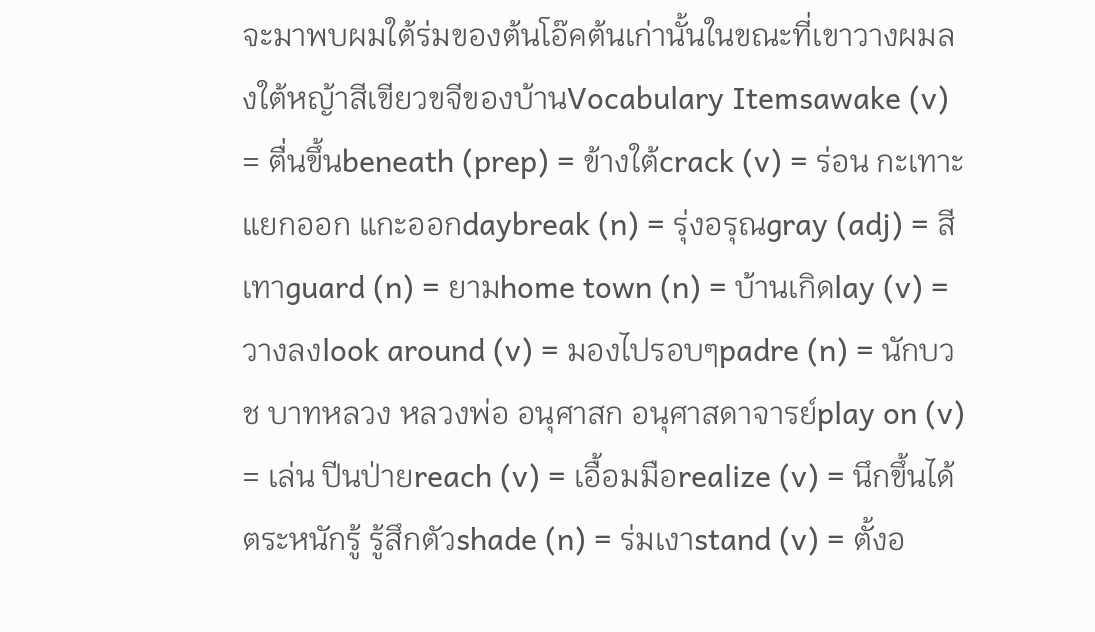จะมาพบผมใต้ร่มของต้นโอ๊คต้นเก่านั้นในขณะที่เขาวางผมลงใต้หญ้าสีเขียวขจีของบ้านVocabulary Itemsawake (v) = ตื่นขึ้นbeneath (prep) = ข้างใต้crack (v) = ร่อน กะเทาะ แยกออก แกะออกdaybreak (n) = รุ่งอรุณgray (adj) = สีเทาguard (n) = ยามhome town (n) = บ้านเกิดlay (v) = วางลงlook around (v) = มองไปรอบๆpadre (n) = นักบวช บาทหลวง หลวงพ่อ อนุศาสก อนุศาสดาจารย์play on (v) = เล่น ปีนป่ายreach (v) = เอื้อมมือrealize (v) = นึกขึ้นได้ ตระหนักรู้ รู้สึกตัวshade (n) = ร่มเงาstand (v) = ตั้งอ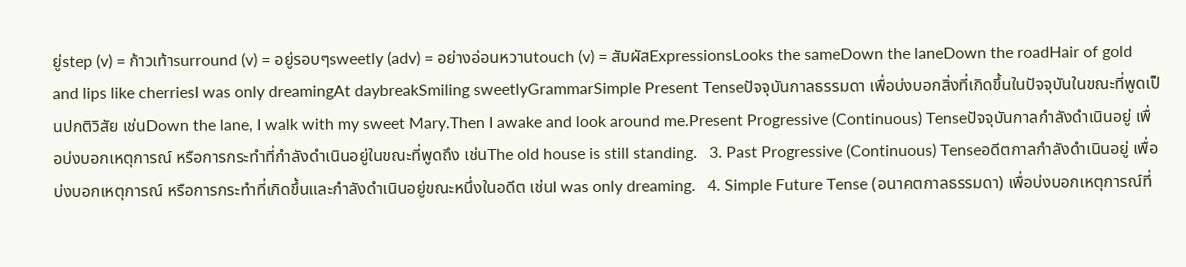ยู่step (v) = ก้าวเท้าsurround (v) = อยู่รอบๆsweetly (adv) = อย่างอ่อนหวานtouch (v) = สัมผัสExpressionsLooks the sameDown the laneDown the roadHair of gold and lips like cherriesI was only dreamingAt daybreakSmiling sweetlyGrammarSimple Present Tenseปัจจุบันกาลธรรมดา เพื่อบ่งบอกสิ่งที่เกิดขึ้นในปัจจุบันในขณะที่พูดเป็นปกติวิสัย เช่นDown the lane, I walk with my sweet Mary.Then I awake and look around me.Present Progressive (Continuous) Tenseปัจจุบันกาลกำลังดำเนินอยู่ เพื่อบ่งบอกเหตุการณ์ หรือการกระทำที่กำลังดำเนินอยู่ในขณะที่พูดถึง เช่นThe old house is still standing.   3. Past Progressive (Continuous) Tenseอดีตกาลกำลังดำเนินอยู่ เพื่อบ่งบอกเหตุการณ์ หรือการกระทำที่เกิดขึ้นและกำลังดำเนินอยู่ขณะหนึ่งในอดีต เช่นI was only dreaming.   4. Simple Future Tense (อนาคตกาลธรรมดา) เพื่อบ่งบอกเหตุการณ์ที่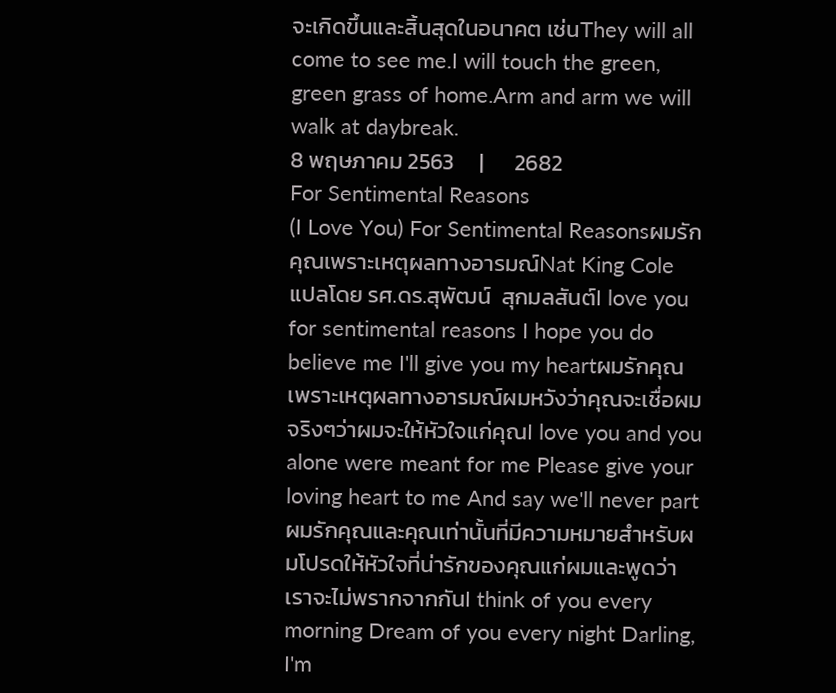จะเกิดขึ้นและสิ้นสุดในอนาคต เช่นThey will all come to see me.I will touch the green, green grass of home.Arm and arm we will walk at daybreak.
8 พฤษภาคม 2563     |      2682
For Sentimental Reasons
(I Love You) For Sentimental Reasonsผมรักคุณเพราะเหตุผลทางอารมณ์Nat King Cole แปลโดย รศ.ดร.สุพัฒน์  สุกมลสันต์I love you for sentimental reasons I hope you do believe me I'll give you my heartผมรักคุณเพราะเหตุผลทางอารมณ์ผมหวังว่าคุณจะเชื่อผมจริงๆว่าผมจะให้หัวใจแก่คุณI love you and you alone were meant for me Please give your loving heart to me And say we'll never partผมรักคุณและคุณเท่านั้นที่มีความหมายสำหรับผมโปรดให้หัวใจที่น่ารักของคุณแก่ผมและพูดว่าเราจะไม่พรากจากกันI think of you every morning Dream of you every night Darling, I'm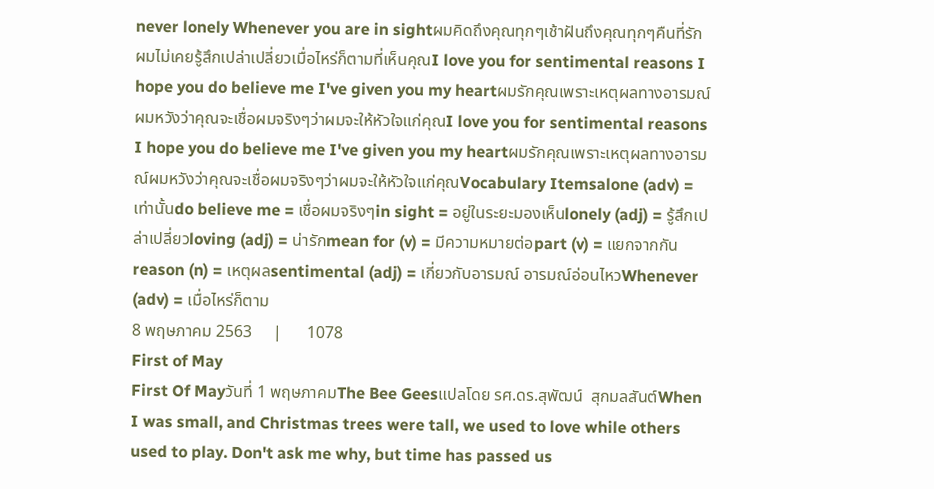never lonely Whenever you are in sightผมคิดถึงคุณทุกๆเช้าฝันถึงคุณทุกๆคืนที่รัก ผมไม่เคยรู้สึกเปล่าเปลี่ยวเมื่อไหร่ก็ตามที่เห็นคุณI love you for sentimental reasons I hope you do believe me I've given you my heartผมรักคุณเพราะเหตุผลทางอารมณ์ผมหวังว่าคุณจะเชื่อผมจริงๆว่าผมจะให้หัวใจแก่คุณI love you for sentimental reasons I hope you do believe me I've given you my heartผมรักคุณเพราะเหตุผลทางอารมณ์ผมหวังว่าคุณจะเชื่อผมจริงๆว่าผมจะให้หัวใจแก่คุณVocabulary Itemsalone (adv) = เท่านั้นdo believe me = เชื่อผมจริงๆin sight = อยู่ในระยะมองเห็นlonely (adj) = รู้สึกเปล่าเปลี่ยวloving (adj) = น่ารักmean for (v) = มีความหมายต่อpart (v) = แยกจากกันreason (n) = เหตุผลsentimental (adj) = เกี่ยวกับอารมณ์ อารมณ์อ่อนไหวWhenever (adv) = เมื่อไหร่ก็ตาม
8 พฤษภาคม 2563     |      1078
First of May
First Of Mayวันที่ 1 พฤษภาคมThe Bee Geesแปลโดย รศ.ดร.สุพัฒน์  สุกมลสันต์When I was small, and Christmas trees were tall, we used to love while others used to play. Don't ask me why, but time has passed us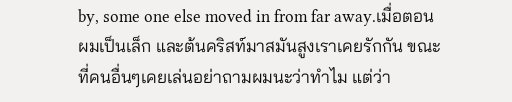by, some one else moved in from far away.เมื่อตอนผมเป็นเล็ก และต้นคริสท์มาสมันสูงเราเคยรักกัน ขณะที่คนอื่นๆเคยเล่นอย่าถามผมนะว่าทำไม แต่ว่า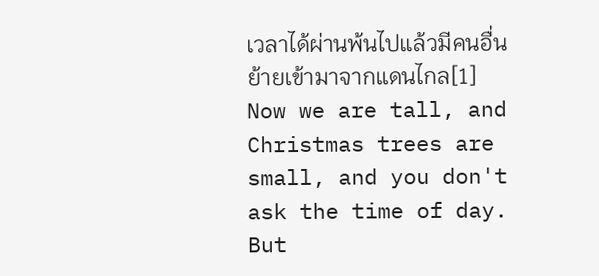เวลาได้ผ่านพ้นไปแล้วมีคนอื่นย้ายเข้ามาจากแดนไกล[1] Now we are tall, and Christmas trees are small, and you don't ask the time of day. But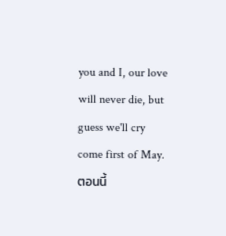you and I, our love will never die, but guess we'll cry come first of May.ตอนนี้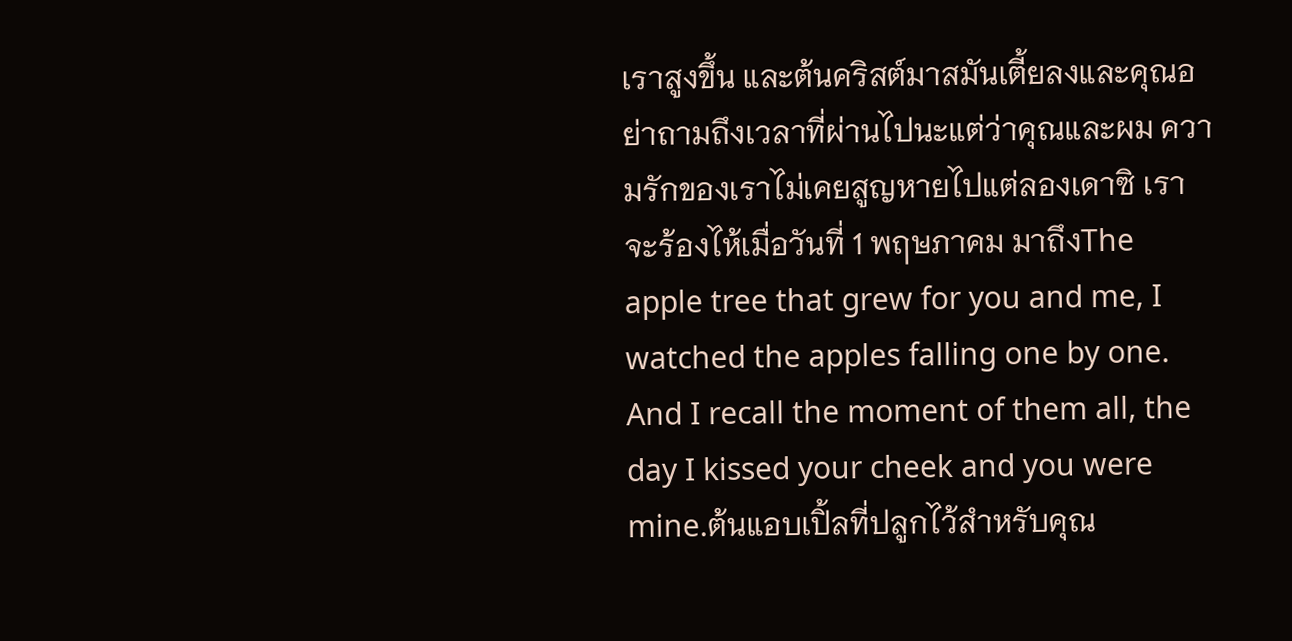เราสูงขึ้น และต้นคริสต์มาสมันเตี้ยลงและคุณอย่าถามถึงเวลาที่ผ่านไปนะแต่ว่าคุณและผม ความรักของเราไม่เคยสูญหายไปแต่ลองเดาซิ เราจะร้องไห้เมื่อวันที่ 1 พฤษภาคม มาถึงThe apple tree that grew for you and me, I watched the apples falling one by one. And I recall the moment of them all, the day I kissed your cheek and you were mine.ต้นแอบเปิ้ลที่ปลูกไว้สำหรับคุณ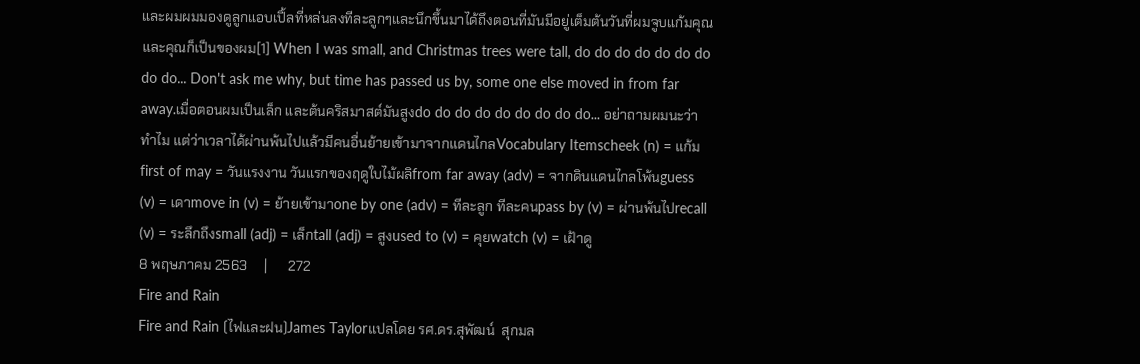และผมผมมองดูลูกแอบเปิ้ลที่หล่นลงทีละลูกๆและนึกขึ้นมาได้ถึงตอนที่มันมีอยู่เต็มต้นวันที่ผมจูบแก้มคุณและคุณก็เป็นของผม[1] When I was small, and Christmas trees were tall, do do do do do do do do do... Don't ask me why, but time has passed us by, some one else moved in from far away.เมื่อตอนผมเป็นเล็ก และต้นคริสมาสต์มันสูงdo do do do do do do do do... อย่าถามผมนะว่าทำไม แต่ว่าเวลาได้ผ่านพ้นไปแล้วมีคนอื่นย้ายเข้ามาจากแดนไกลVocabulary Itemscheek (n) = แก้มfirst of may = วันแรงงาน วันแรกของฤดูใบไม้ผลิfrom far away (adv) = จากดินแดนไกลโพ้นguess (v) = เดาmove in (v) = ย้ายเข้ามาone by one (adv) = ทีละลูก ทีละคนpass by (v) = ผ่านพ้นไปrecall (v) = ระลึกถึงsmall (adj) = เล็กtall (adj) = สูงused to (v) = คุยwatch (v) = เฝ้าดู
8 พฤษภาคม 2563     |      272
Fire and Rain
Fire and Rain (ไฟและฝน)James Taylorแปลโดย รศ.ดร.สุพัฒน์  สุกมล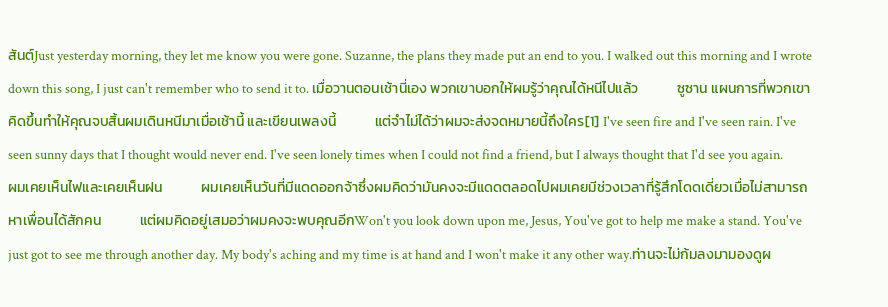สันต์Just yesterday morning, they let me know you were gone. Suzanne, the plans they made put an end to you. I walked out this morning and I wrote down this song, I just can't remember who to send it to. เมื่อวานตอนเช้านี่เอง พวกเขาบอกให้ผมรู้ว่าคุณได้หนีไปแล้ว            ซูซาน แผนการที่พวกเขาคิดขึ้นทำให้คุณจบสิ้นผมเดินหนีมาเมื่อเช้านี้ และเขียนเพลงนี้            แต่จำไม่ได้ว่าผมจะส่งจดหมายนี้ถึงใคร[1] I've seen fire and I've seen rain. I've seen sunny days that I thought would never end. I've seen lonely times when I could not find a friend, but I always thought that I'd see you again.            ผมเคยเห็นไฟและเคยเห็นฝน            ผมเคยเห็นวันที่มีแดดออกจ้าซึ่งผมคิดว่ามันคงจะมีแดดตลอดไปผมเคยมีช่วงเวลาที่รู้สึกโดดเดี่ยวเมื่อไม่สามารถหาเพื่อนได้สักคน            แต่ผมคิดอยู่เสมอว่าผมคงจะพบคุณอีกWon't you look down upon me, Jesus, You've got to help me make a stand. You've just got to see me through another day. My body's aching and my time is at hand and I won't make it any other way.ท่านจะไม่ก้มลงมามองดูผ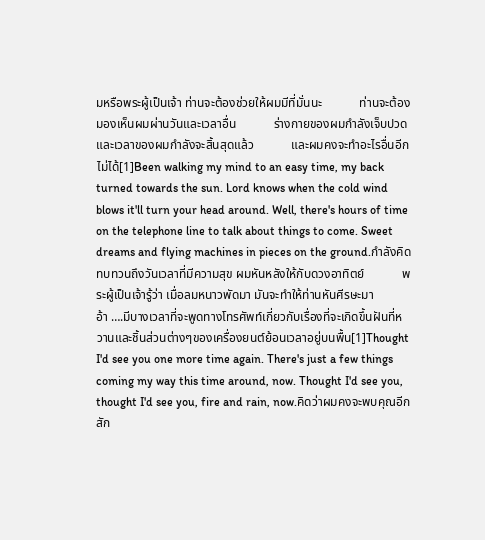มหรือพระผู้เป็นเจ้า ท่านจะต้องช่วยให้ผมมีที่มั่นนะ            ท่านจะต้องมองเห็นผมผ่านวันและเวลาอื่น            ร่างกายของผมกำลังเจ็บปวด และเวลาของผมกำลังจะสิ้นสุดแล้ว            และผมคงจะทำอะไรอื่นอีกไม่ได้[1]Been walking my mind to an easy time, my back turned towards the sun. Lord knows when the cold wind blows it'll turn your head around. Well, there's hours of time on the telephone line to talk about things to come. Sweet dreams and flying machines in pieces on the ground.กำลังคิดทบทวนถึงวันเวลาที่มีความสุข ผมหันหลังให้กับดวงอาทิตย์            พระผู้เป็นเจ้ารู้ว่า เมื่อลมหนาวพัดมา มันจะทำให้ท่านหันศีรษะมา            อ้า ….มีบางเวลาที่จะพูดทางโทรศัพท์เกี่ยวกับเรื่องที่จะเกิดขึ้นฝันที่หวานและชิ้นส่วนต่างๆของเครื่องยนต์ย้อนเวลาอยู่บนพื้น[1]Thought I'd see you one more time again. There's just a few things coming my way this time around, now. Thought I'd see you, thought I'd see you, fire and rain, now.คิดว่าผมคงจะพบคุณอีกสัก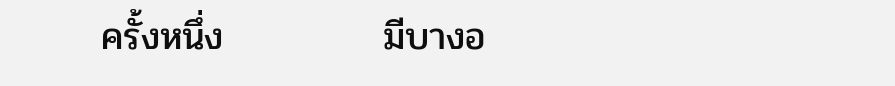ครั้งหนึ่ง            มีบางอ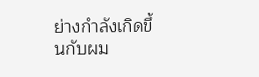ย่างกำลังเกิดขึ้นกับผม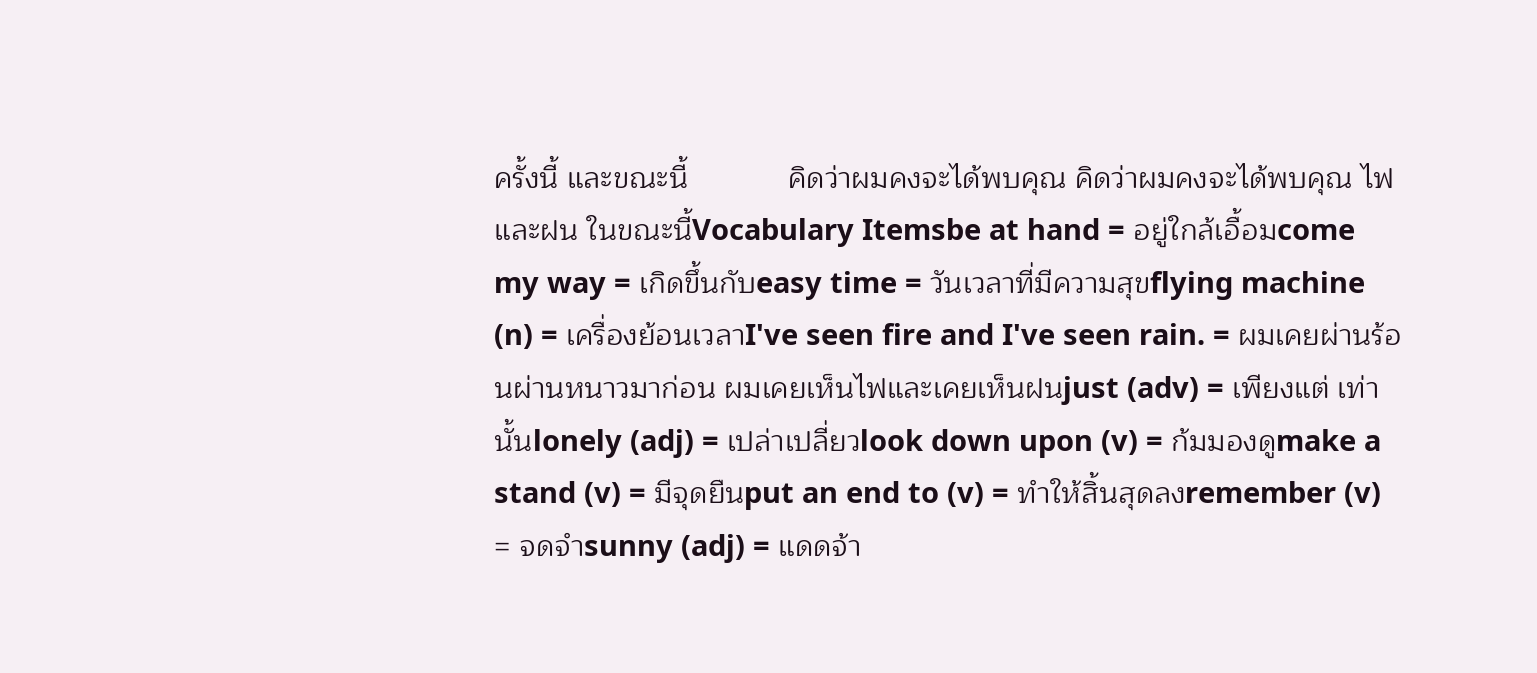ครั้งนี้ และขณะนี้            คิดว่าผมคงจะได้พบคุณ คิดว่าผมคงจะได้พบคุณ ไฟและฝน ในขณะนี้Vocabulary Itemsbe at hand = อยู่ใกล้เอื้อมcome my way = เกิดขึ้นกับeasy time = วันเวลาที่มีความสุขflying machine (n) = เครื่องย้อนเวลาI've seen fire and I've seen rain. = ผมเคยผ่านร้อนผ่านหนาวมาก่อน ผมเคยเห็นไฟและเคยเห็นฝนjust (adv) = เพียงแต่ เท่านั้นlonely (adj) = เปล่าเปลี่ยวlook down upon (v) = ก้มมองดูmake a stand (v) = มีจุดยืนput an end to (v) = ทำให้สิ้นสุดลงremember (v) = จดจำsunny (adj) = แดดจ้า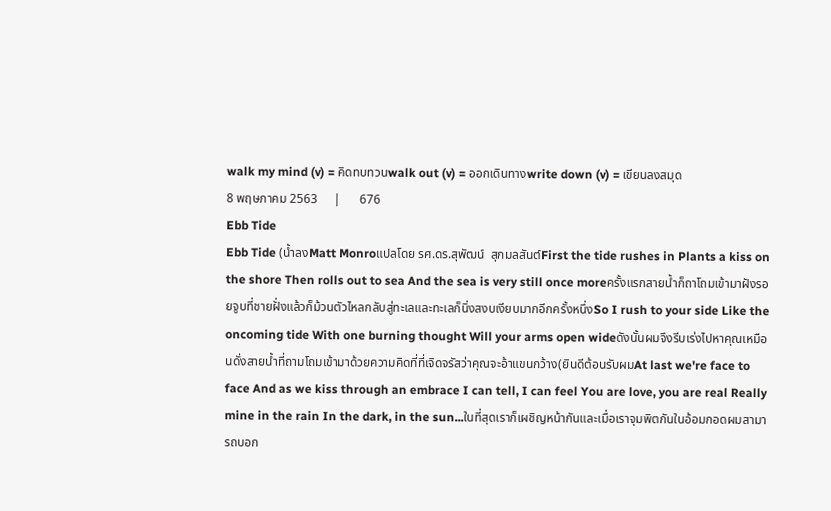walk my mind (v) = คิดทบทวนwalk out (v) = ออกเดินทางwrite down (v) = เขียนลงสมุด
8 พฤษภาคม 2563     |      676
Ebb Tide
Ebb Tide (น้ำลงMatt Monroแปลโดย รศ.ดร.สุพัฒน์  สุกมลสันต์First the tide rushes in Plants a kiss on the shore Then rolls out to sea And the sea is very still once moreครั้งแรกสายน้ำก็ถาโถมเข้ามาฝังรอยจูบที่ชายฝั่งแล้วก็ม้วนตัวไหลกลับสู่ทะเลและทะเลก็นิ่งสงบเงียบมากอีกครั้งหนึ่งSo I rush to your side Like the oncoming tide With one burning thought Will your arms open wideดังนั้นผมจึงรีบเร่งไปหาคุณเหมือนดั่งสายน้ำที่ถามโถมเข้ามาด้วยความคิดที่ที่เจิดจรัสว่าคุณจะอ้าแขนกว้าง(ยินดีต้อนรับผมAt last we're face to face And as we kiss through an embrace I can tell, I can feel You are love, you are real Really mine in the rain In the dark, in the sun...ในที่สุดเราก็เผชิญหน้ากันและเมื่อเราจุมพิตกันในอ้อมกอดผมสามารถบอก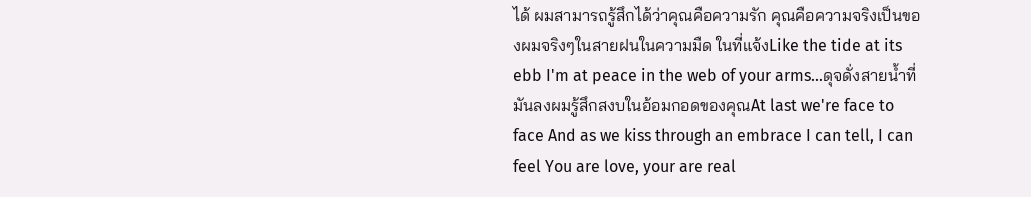ได้ ผมสามารถรู้สึกได้ว่าคุณคือความรัก คุณคือความจริงเป็นของผมจริงๆในสายฝนในความมืด ในที่แจ้งLike the tide at its ebb I'm at peace in the web of your arms...ดุจดั่งสายน้ำที่มันลงผมรู้สึกสงบในอ้อมกอดของคุณAt last we're face to face And as we kiss through an embrace I can tell, I can feel You are love, your are real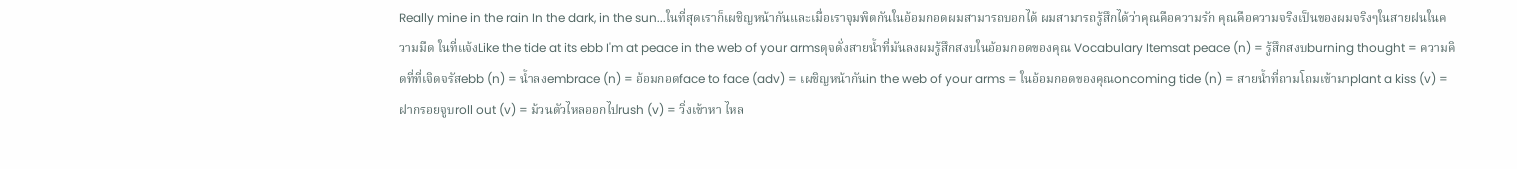Really mine in the rain In the dark, in the sun...ในที่สุดเราก็เผชิญหน้ากันและเมื่อเราจุมพิตกันในอ้อมกอดผมสามารถบอกได้ ผมสามารถรู้สึกได้ว่าคุณคือความรัก คุณคือความจริงเป็นของผมจริงๆในสายฝนในความมืด ในที่แจ้งLike the tide at its ebb I'm at peace in the web of your armsดุจดั่งสายน้ำที่มันลงผมรู้สึกสงบในอ้อมกอดของคุณ Vocabulary Itemsat peace (n) = รู้สึกสงบburning thought = ความคิดที่ที่เจิดจรัสebb (n) = น้ำลงembrace (n) = อ้อมกอดface to face (adv) = เผชิญหน้ากันin the web of your arms = ในอ้อมกอดของคุณoncoming tide (n) = สายน้ำที่ถามโถมเข้ามาplant a kiss (v) = ฝากรอยจูบroll out (v) = ม้วนตัวไหลออกไปrush (v) = วิ่งเข้าหา ไหล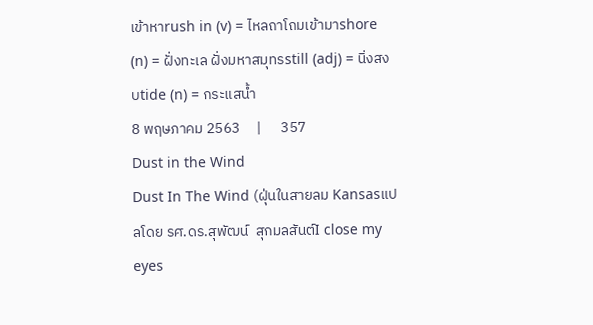เข้าหาrush in (v) = ไหลถาโถมเข้ามาshore (n) = ฝั่งทะเล ฝั่งมหาสมุทรstill (adj) = นิ่งสงบtide (n) = กระแสน้ำ
8 พฤษภาคม 2563     |      357
Dust in the Wind
Dust In The Wind (ฝุ่นในสายลม Kansasแปลโดย รศ.ดร.สุพัฒน์  สุกมลสันต์I close my eyes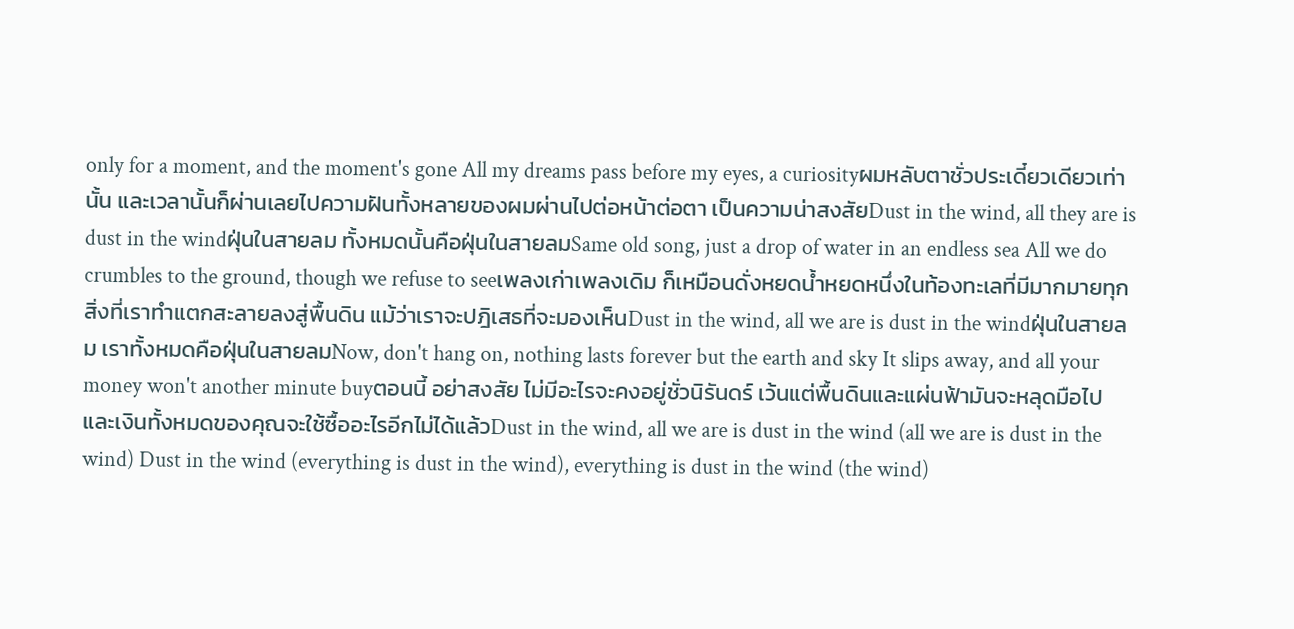only for a moment, and the moment's gone All my dreams pass before my eyes, a curiosityผมหลับตาชั่วประเดี๋ยวเดียวเท่านั้น และเวลานั้นก็ผ่านเลยไปความฝันทั้งหลายของผมผ่านไปต่อหน้าต่อตา เป็นความน่าสงสัยDust in the wind, all they are is dust in the windฝุ่นในสายลม ทั้งหมดนั้นคือฝุ่นในสายลมSame old song, just a drop of water in an endless sea All we do crumbles to the ground, though we refuse to seeเพลงเก่าเพลงเดิม ก็เหมือนดั่งหยดน้ำหยดหนึ่งในท้องทะเลที่มีมากมายทุกสิ่งที่เราทำแตกสะลายลงสู่พื้นดิน แม้ว่าเราจะปฎิเสธที่จะมองเห็นDust in the wind, all we are is dust in the windฝุ่นในสายลม เราทั้งหมดคือฝุ่นในสายลมNow, don't hang on, nothing lasts forever but the earth and sky It slips away, and all your money won't another minute buyตอนนี้ อย่าสงสัย ไม่มีอะไรจะคงอยู่ชั่วนิรันดร์ เว้นแต่พื้นดินและแผ่นฟ้ามันจะหลุดมือไป และเงินทั้งหมดของคุณจะใช้ซื้ออะไรอีกไม่ได้แล้วDust in the wind, all we are is dust in the wind (all we are is dust in the wind) Dust in the wind (everything is dust in the wind), everything is dust in the wind (the wind)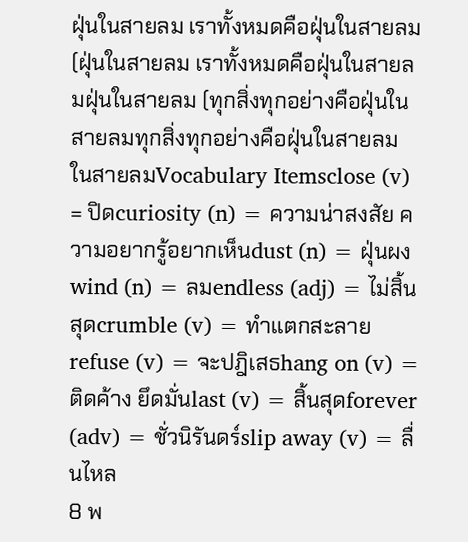ฝุ่นในสายลม เราทั้งหมดคือฝุ่นในสายลม (ฝุ่นในสายลม เราทั้งหมดคือฝุ่นในสายลมฝุ่นในสายลม (ทุกสิ่งทุกอย่างคือฝุ่นในสายลมทุกสิ่งทุกอย่างคือฝุ่นในสายลม ในสายลมVocabulary Itemsclose (v) = ปิดcuriosity (n) = ความน่าสงสัย ความอยากรู้อยากเห็นdust (n) = ฝุ่นผงwind (n) = ลมendless (adj) = ไม่สิ้นสุดcrumble (v) = ทำแตกสะลายrefuse (v) = จะปฎิเสธhang on (v) = ติดค้าง ยึดมั่นlast (v) = สิ้นสุดforever (adv) = ชั่วนิรันดร์slip away (v) = ลื่นไหล
8 พ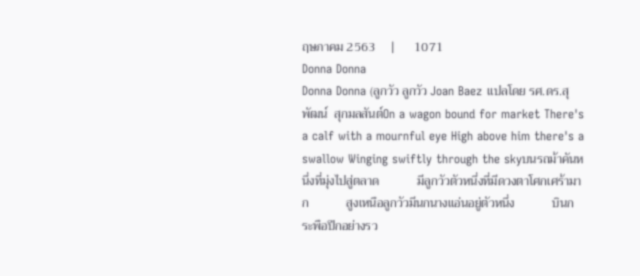ฤษภาคม 2563     |      1071
Donna Donna
Donna Donna (ลูกวัว ลูกวัว Joan Baez แปลโดย รศ.ดร.สุพัฒน์  สุกมลสันต์On a wagon bound for market There's a calf with a mournful eye High above him there's a swallow Winging swiftly through the skyบนรถม้าคันหนึ่งที่มุ่งไปสู่ตลาด            มีลูกวัวตัวหนึ่งที่มีดวงตาโศกเศร้ามาก            สูงเหนือลูกวัวมีนกนางแอ่นอยู่ตัวหนึ่ง            บินกระพือปีกอย่างรว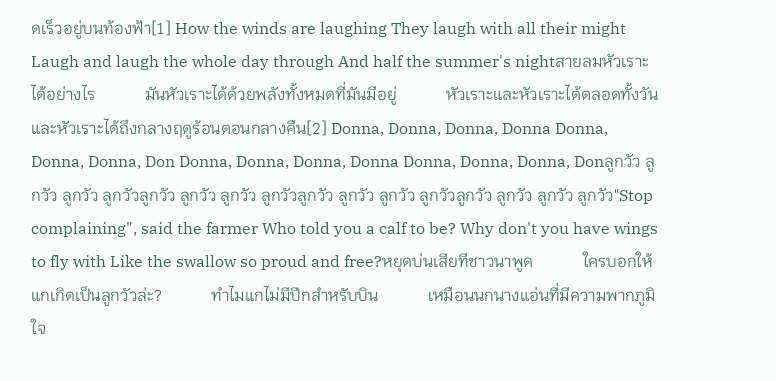ดเร็วอยู่บนท้องฟ้า[1] How the winds are laughing They laugh with all their might Laugh and laugh the whole day through And half the summer's nightสายลมหัวเราะได้อย่างไร            มันหัวเราะได้ด้วยพลังทั้งหมดที่มันมีอยู่            หัวเราะและหัวเราะได้ตลอดทั้งวัน            และหัวเราะได้ถึงกลางฤดูร้อนตอนกลางคืน[2] Donna, Donna, Donna, Donna Donna, Donna, Donna, Don Donna, Donna, Donna, Donna Donna, Donna, Donna, Donลูกวัว ลูกวัว ลูกวัว ลูกวัวลูกวัว ลูกวัว ลูกวัว ลูกวัวลูกวัว ลูกวัว ลูกวัว ลูกวัวลูกวัว ลูกวัว ลูกวัว ลูกวัว"Stop complaining", said the farmer Who told you a calf to be? Why don't you have wings to fly with Like the swallow so proud and free?หยุดบ่นเสียทีชาวนาพูด            ใครบอกให้แกเกิดเป็นลูกวัวล่ะ?            ทำไมแกไม่มีปีกสำหรับบิน            เหมือนนกนางแอ่นที่มีความพากภูมิใจ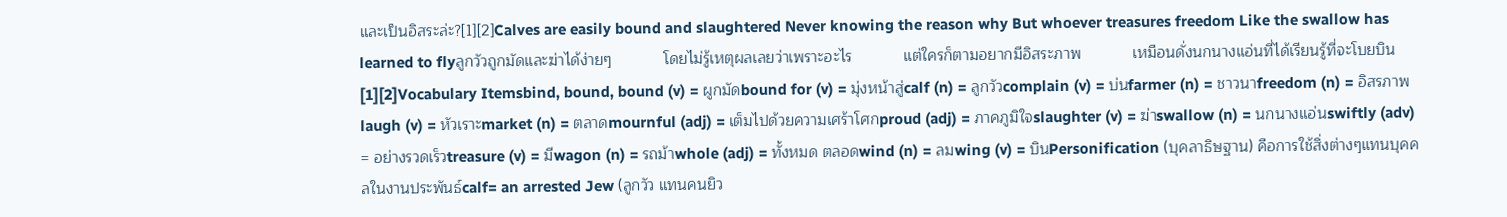และเป็นอิสระล่ะ?[1][2]Calves are easily bound and slaughtered Never knowing the reason why But whoever treasures freedom Like the swallow has learned to flyลูกวัวถูกมัดและฆ่าได้ง่ายๆ            โดยไม่รู้เหตุผลเลยว่าเพราะอะไร            แต่ใครก็ตามอยากมีอิสระภาพ            เหมือนดั่งนกนางแอ่นที่ได้เรียนรู้ที่จะโบยบิน[1][2]Vocabulary Itemsbind, bound, bound (v) = ผูกมัดbound for (v) = มุ่งหน้าสู่calf (n) = ลูกวัวcomplain (v) = บ่นfarmer (n) = ชาวนาfreedom (n) = อิสรภาพlaugh (v) = หัวเราะmarket (n) = ตลาดmournful (adj) = เต็มไปด้วยความเศร้าโศกproud (adj) = ภาคภูมิใจslaughter (v) = ฆ่าswallow (n) = นกนางแอ่นswiftly (adv) = อย่างรวดเร็วtreasure (v) = มีwagon (n) = รถม้าwhole (adj) = ทั้งหมด ตลอดwind (n) = ลมwing (v) = บินPersonification (บุคลาธิษฐาน) คือการใช้สิ่งต่างๆแทนบุคคลในงานประพันธ์calf= an arrested Jew (ลูกวัว แทนคนยิว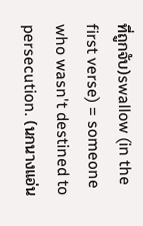ที่ถูกจับ)swallow (in the first verse) = someone who wasn't destined to persecution. (นกนางแอ่น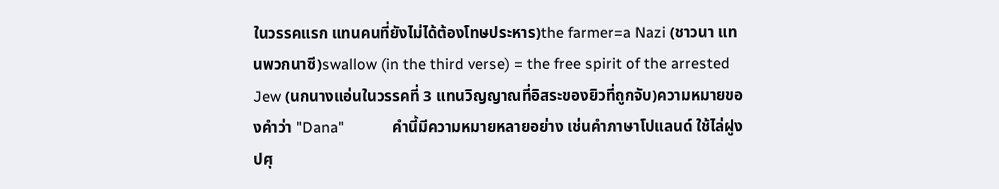ในวรรคแรก แทนคนที่ยังไม่ได้ต้องโทษประหาร)the farmer=a Nazi (ชาวนา แทนพวกนาซี)swallow (in the third verse) = the free spirit of the arrested Jew (นกนางแอ่นในวรรคที่ 3 แทนวิญญาณที่อิสระของยิวที่ถูกจับ)ความหมายของคำว่า "Dana"            คำนี้มีความหมายหลายอย่าง เช่นคำภาษาโปแลนด์ ใช้ไล่ฝูงปศุ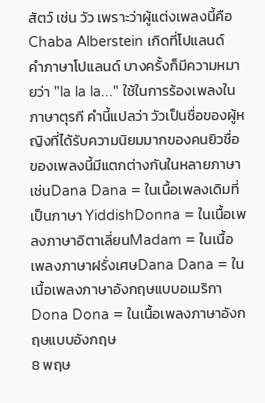สัตว์ เช่น วัว เพราะว่าผู้แต่งเพลงนี้คือ Chaba Alberstein เกิดที่โปแลนด์  คำภาษาโปแลนด์ บางครั้งก็มีความหมายว่า "la la la..." ใช้ในการร้องเพลงในภาษาตุรกี คำนี้แปลว่า วัวเป็นชื่อของผู้หญิงที่ได้รับความนิยมมากของคนยิวชื่อของเพลงนี้มีแตกต่างกันในหลายภาษา เช่นDana Dana = ในเนื้อเพลงเดิมที่เป็นภาษา YiddishDonna = ในเนื้อเพลงภาษาอิตาเลี่ยนMadam = ในเนื้อเพลงภาษาฝรั่งเศษDana Dana = ในเนื้อเพลงภาษาอังกฤษแบบอเมริกาDona Dona = ในเนื้อเพลงภาษาอังกฤษแบบอังกฤษ
8 พฤษ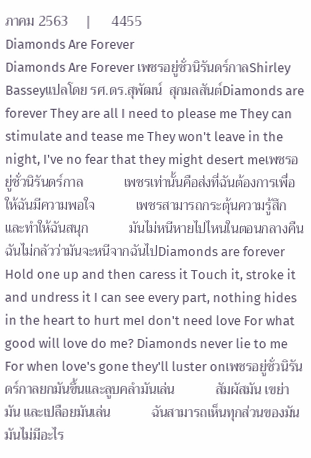ภาคม 2563     |      4455
Diamonds Are Forever
Diamonds Are Forever เพชรอยู่ชั่วนิรันดร์กาลShirley Basseyแปลโดย รศ.ดร.สุพัฒน์  สุกมลสันต์Diamonds are forever They are all I need to please me They can stimulate and tease me They won't leave in the night, I've no fear that they might desert meเพชรอยู่ชั่วนิรันดร์กาล            เพชรเท่านั้นคือส่งที่ฉันต้องการเพื่อให้ฉันมีความพอใจ            เพชรสามารถกระตุ้นความรู้สึกและทำให้ฉันสนุก            มันไม่หนีหายไปไหนในตอนกลางคืน ฉันไม่กลัวว่ามันจะหนีจากฉันไปDiamonds are forever Hold one up and then caress it Touch it, stroke it and undress it I can see every part, nothing hides in the heart to hurt meI don't need love For what good will love do me? Diamonds never lie to me For when love's gone they'll luster onเพชรอยู่ชั่วนิรันดร์กาลยกมันขึ้นและลูบคลำมันเล่น            สัมผัสมัน เขย่ามัน และเปลือยมันเล่น            ฉันสามารถเห็นทุกส่วนของมัน มันไม่มีอะไร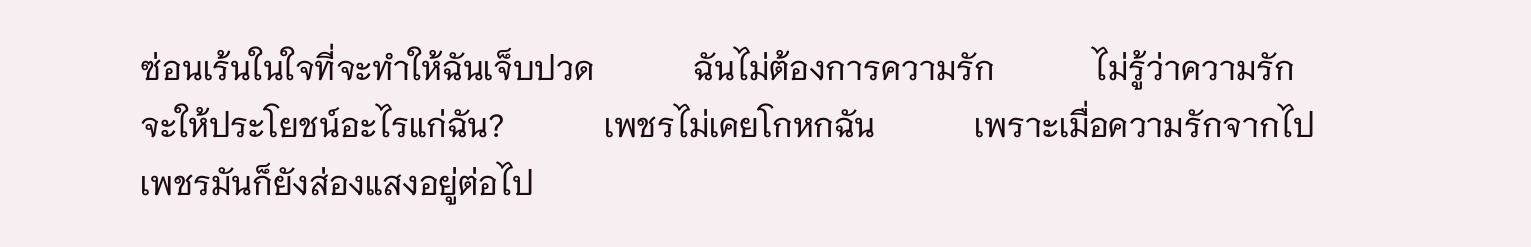ซ่อนเร้นในใจที่จะทำให้ฉันเจ็บปวด            ฉันไม่ต้องการความรัก            ไม่รู้ว่าความรักจะให้ประโยชน์อะไรแก่ฉัน?            เพชรไม่เคยโกหกฉัน            เพราะเมื่อความรักจากไป เพชรมันก็ยังส่องแสงอยู่ต่อไป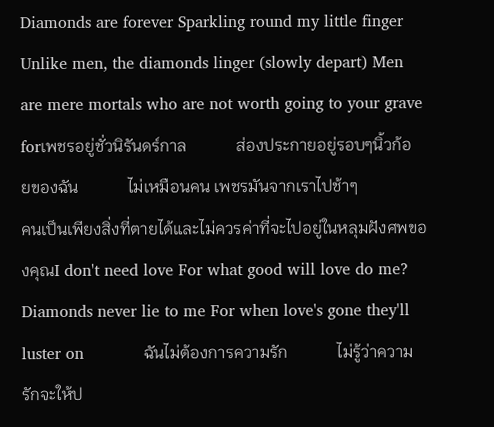Diamonds are forever Sparkling round my little finger Unlike men, the diamonds linger (slowly depart) Men are mere mortals who are not worth going to your grave forเพชรอยู่ชั่วนิรันดร์กาล            ส่องประกายอยู่รอบๆนิ้วก้อยของฉัน            ไม่เหมือนคน เพชรมันจากเราไปช้าๆ            คนเป็นเพียงสิ่งที่ตายได้และไม่ควรค่าที่จะไปอยู่ในหลุมฝังศพของคุณI don't need love For what good will love do me? Diamonds never lie to me For when love's gone they'll luster on            ฉันไม่ต้องการความรัก            ไม่รู้ว่าความรักจะให้ป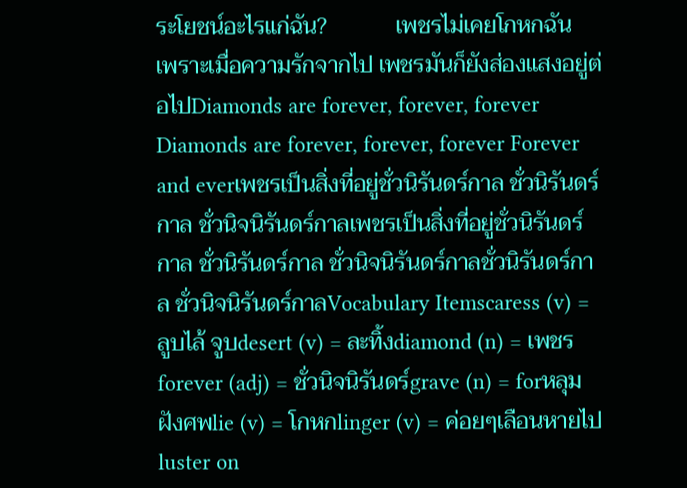ระโยชน์อะไรแก่ฉัน?            เพชรไม่เคยโกหกฉัน            เพราะเมื่อความรักจากไป เพชรมันก็ยังส่องแสงอยู่ต่อไปDiamonds are forever, forever, forever Diamonds are forever, forever, forever Forever and everเพชรเป็นสิ่งที่อยู่ชั่วนิรันดร์กาล ชั่วนิรันดร์กาล ชั่วนิจนิรันดร์กาลเพชรเป็นสิ่งที่อยู่ชั่วนิรันดร์กาล ชั่วนิรันดร์กาล ชั่วนิจนิรันดร์กาลชั่วนิรันดร์กาล ชั่วนิจนิรันดร์กาลVocabulary Itemscaress (v) = ลูบไล้ จูบdesert (v) = ละทิ้งdiamond (n) = เพชรforever (adj) = ชั่วนิจนิรันดร์grave (n) = forหลุมฝังศพlie (v) = โกหกlinger (v) = ค่อยๆเลือนหายไปluster on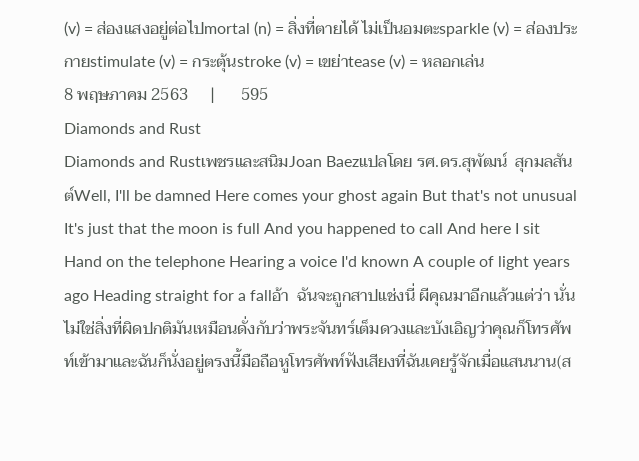(v) = ส่องแสงอยู่ต่อไปmortal (n) = สิ่งที่ตายได้ ไม่เป็นอมตะsparkle (v) = ส่องประกายstimulate (v) = กระตุ้นstroke (v) = เขย่าtease (v) = หลอกเล่น
8 พฤษภาคม 2563     |      595
Diamonds and Rust
Diamonds and RustเพชรและสนิมJoan Baezแปลโดย รศ.ดร.สุพัฒน์  สุกมลสันต์Well, I'll be damned Here comes your ghost again But that's not unusual It's just that the moon is full And you happened to call And here I sit Hand on the telephone Hearing a voice I'd known A couple of light years ago Heading straight for a fallอ้า  ฉันจะถูกสาปแช่งนี่ ผีคุณมาอีกแล้วแต่ว่า นั่นไม่ใช่สิ่งที่ผิดปกติมันเหมือนดั่งกับว่าพระจันทร์เต็มดวงและบังเอิญว่าคุณก็โทรศัพท์เข้ามาและฉันก็นั่งอยู่ตรงนี้มือถือหูโทรศัพท์ฟังเสียงที่ฉันเคยรู้จักเมื่อแสนนาน(ส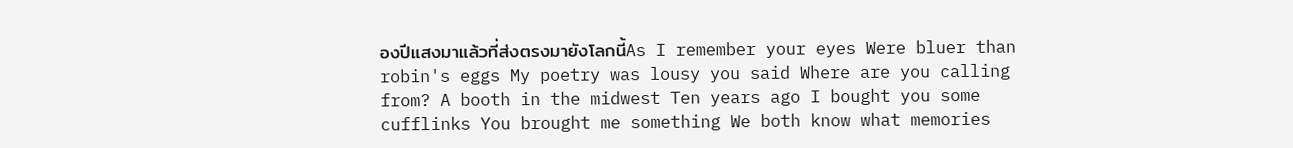องปีแสงมาแล้วที่ส่งตรงมายังโลกนี้As I remember your eyes Were bluer than robin's eggs My poetry was lousy you said Where are you calling from? A booth in the midwest Ten years ago I bought you some cufflinks You brought me something We both know what memories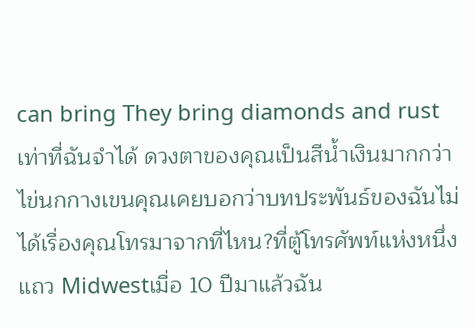can bring They bring diamonds and rustเท่าที่ฉันจำได้ ดวงตาของคุณเป็นสีน้ำเงินมากกว่าไข่นกกางเขนคุณเคยบอกว่าบทประพันธ์ของฉันไม่ได้เรื่องคุณโทรมาจากที่ไหน?ที่ตู้โทรศัพท์แห่งหนึ่งแถว Midwestเมื่อ 10 ปีมาแล้วฉัน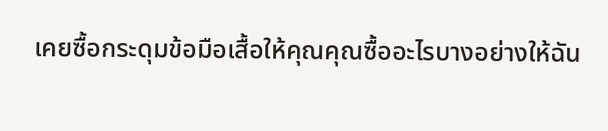เคยซื้อกระดุมข้อมือเสื้อให้คุณคุณซื้ออะไรบางอย่างให้ฉัน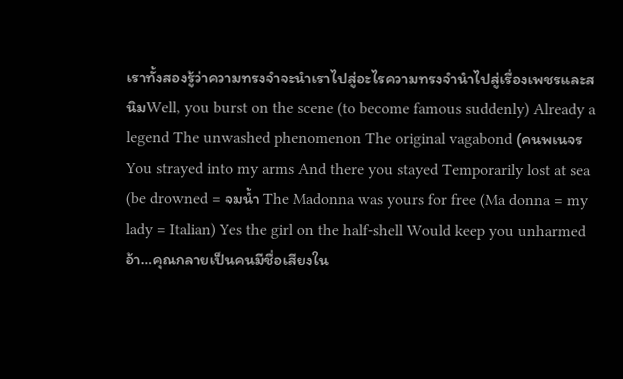เราทั้งสองรู้ว่าความทรงจำจะนำเราไปสู่อะไรความทรงจำนำไปสู่เรื่องเพชรและสนิมWell, you burst on the scene (to become famous suddenly) Already a legend The unwashed phenomenon The original vagabond (คนพเนจรYou strayed into my arms And there you stayed Temporarily lost at sea (be drowned = จมน้ำ The Madonna was yours for free (Ma donna = my lady = Italian) Yes the girl on the half-shell Would keep you unharmedอ้า…คุณกลายเป็นคนมีชื่อเสียงใน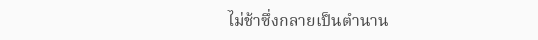ไม่ช้าซึ่งกลายเป็นตำนาน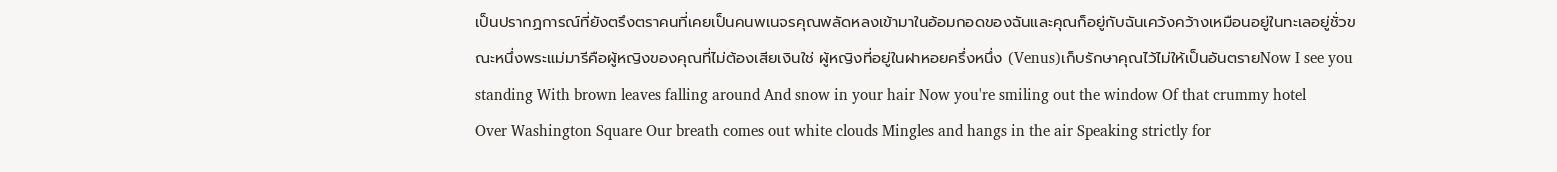เป็นปรากฏการณ์ที่ยังตรึงตราคนที่เคยเป็นคนพเนจรคุณพลัดหลงเข้ามาในอ้อมกอดของฉันและคุณก็อยู่กับฉันเคว้งคว้างเหมือนอยู่ในทะเลอยู่ชั่วขณะหนึ่งพระแม่มารีคือผู้หญิงของคุณที่ไม่ต้องเสียเงินใช่ ผู้หญิงที่อยู่ในฝาหอยครึ่งหนึ่ง (Venus)เก็บรักษาคุณไว้ไม่ให้เป็นอันตรายNow I see you standing With brown leaves falling around And snow in your hair Now you're smiling out the window Of that crummy hotel Over Washington Square Our breath comes out white clouds Mingles and hangs in the air Speaking strictly for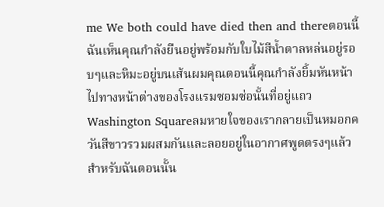me We both could have died then and thereตอนนี้ฉันเห็นคุณกำลังยืนอยู่พร้อมกับใบไม้สีน้ำตาลหล่นอยู่รอบๆและหิมะอยู่บนเส้นผมคุณตอนนี้คุณกำลังยิ้มหันหน้าไปทางหน้าต่างของโรงแรมซอมซ่อนั้นที่อยู่แถว Washington Squareลมหายใจของเรากลายเป็นหมอกควันสีขาวรวมผสมกันและลอยอยู่ในอากาศพูดตรงๆแล้วสำหรับฉันตอนนั้น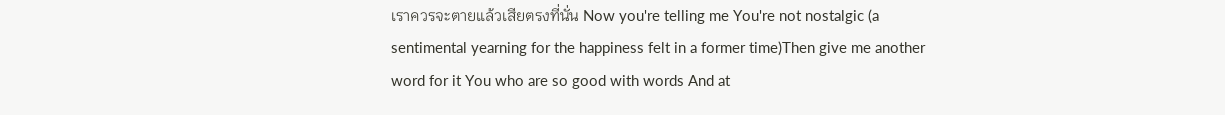เราควรจะตายแล้วเสียตรงที่นั่น Now you're telling me You're not nostalgic (a sentimental yearning for the happiness felt in a former time)Then give me another word for it You who are so good with words And at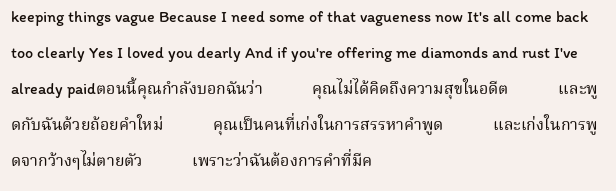keeping things vague Because I need some of that vagueness now It's all come back too clearly Yes I loved you dearly And if you're offering me diamonds and rust I've already paidตอนนี้คุณกำลังบอกฉันว่า            คุณไม่ได้คิดถึงความสุขในอดีต            และพูดกับฉันด้วยถ้อยคำใหม่            คุณเป็นคนที่เก่งในการสรรหาคำพูด            และเก่งในการพูดจากว้างๆไม่ตายตัว            เพราะว่าฉันต้องการคำที่มีค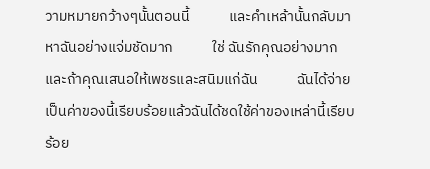วามหมายกว้างๆนั้นตอนนี้            และคำเหล้านั้นกลับมาหาฉันอย่างแจ่มชัดมาก            ใช่ ฉันรักคุณอย่างมาก            และถ้าคุณเสนอให้เพชรและสนิมแก่ฉัน            ฉันได้จ่ายเป็นค่าของนี้เรียบร้อยแล้วฉันได้ชดใช้ค่าของเหล่านี้เรียบร้อย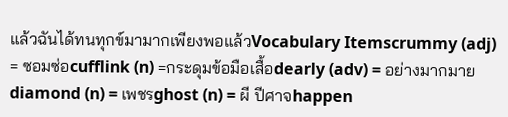แล้วฉันได้ทนทุกข์มามากเพียงพอแล้วVocabulary Itemscrummy (adj) = ซอมซ่อcufflink (n) =กระดุมข้อมือเสื้อdearly (adv) = อย่างมากมายdiamond (n) = เพชรghost (n) = ผี ปีศาจhappen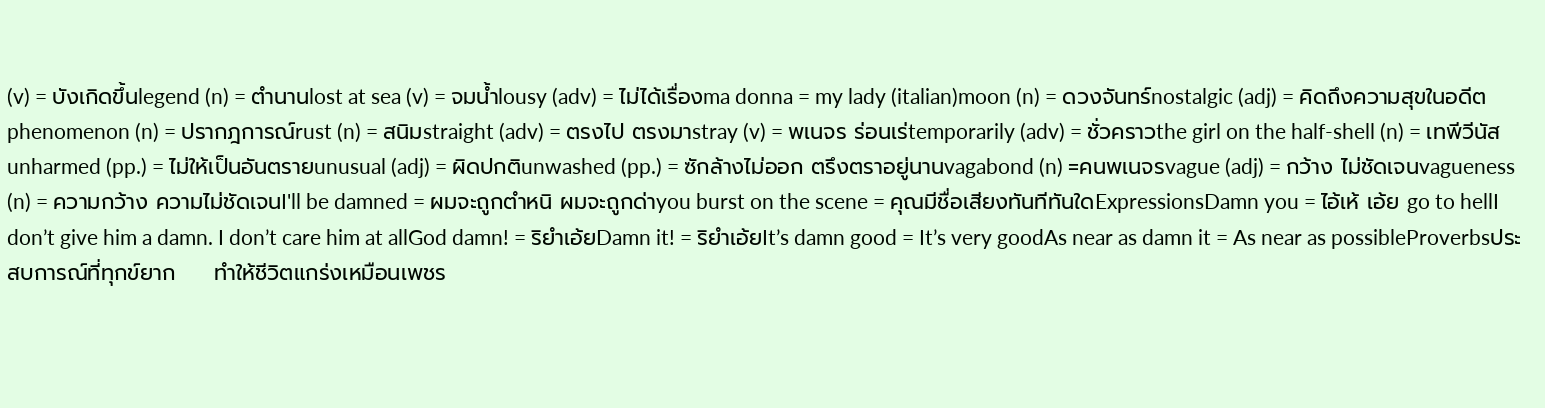(v) = บังเกิดขึ้นlegend (n) = ตำนานlost at sea (v) = จมน้ำlousy (adv) = ไม่ได้เรื่องma donna = my lady (italian)moon (n) = ดวงจันทร์nostalgic (adj) = คิดถึงความสุขในอดีตphenomenon (n) = ปรากฎการณ์rust (n) = สนิมstraight (adv) = ตรงไป ตรงมาstray (v) = พเนจร ร่อนเร่temporarily (adv) = ชั่วคราวthe girl on the half-shell (n) = เทพีวีนัสunharmed (pp.) = ไม่ให้เป็นอันตรายunusual (adj) = ผิดปกติunwashed (pp.) = ซักล้างไม่ออก ตรึงตราอยู่นานvagabond (n) =คนพเนจรvague (adj) = กว้าง ไม่ชัดเจนvagueness (n) = ความกว้าง ความไม่ชัดเจนI'll be damned = ผมจะถูกตำหนิ ผมจะถูกด่าyou burst on the scene = คุณมีชื่อเสียงทันทีทันใดExpressionsDamn you = ไอ้เห้ เอ้ย go to hellI don’t give him a damn. I don’t care him at allGod damn! = ริยำเอ้ยDamn it! = ริยำเอ้ยIt’s damn good = It’s very goodAs near as damn it = As near as possibleProverbsประสบการณ์ที่ทุกข์ยาก     ทำให้ชีวิตแกร่งเหมือนเพชร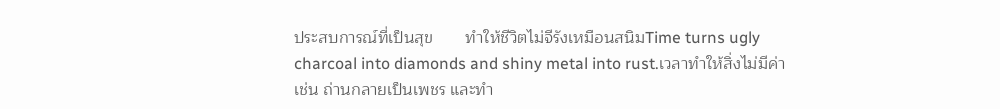ประสบการณ์ที่เป็นสุข       ทำให้ชีวิตไม่จีรังเหมือนสนิมTime turns ugly charcoal into diamonds and shiny metal into rust.เวลาทำให้สิ่งไม่มีค่า เช่น ถ่านกลายเป็นเพชร และทำ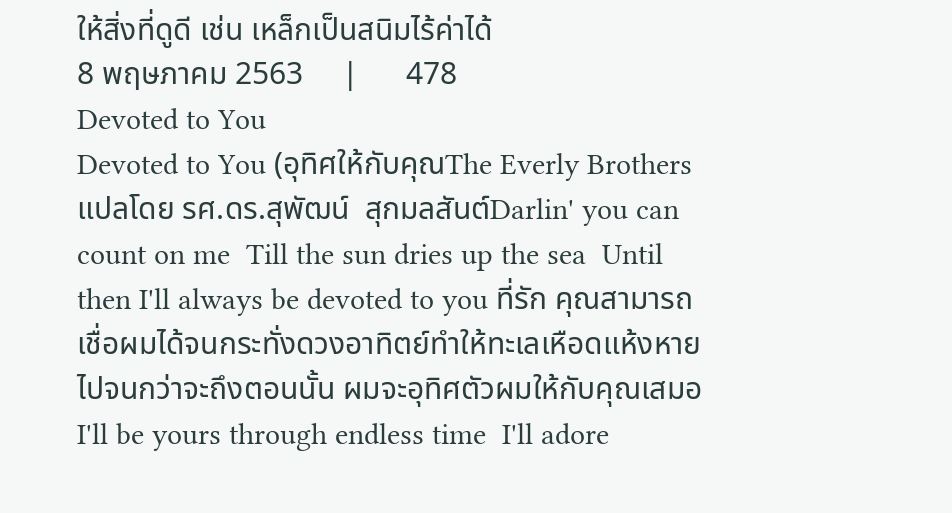ให้สิ่งที่ดูดี เช่น เหล็กเป็นสนิมไร้ค่าได้
8 พฤษภาคม 2563     |      478
Devoted to You
Devoted to You (อุทิศให้กับคุณThe Everly Brothersแปลโดย รศ.ดร.สุพัฒน์  สุกมลสันต์Darlin' you can count on me  Till the sun dries up the sea  Until then I'll always be devoted to you ที่รัก คุณสามารถเชื่อผมได้จนกระทั่งดวงอาทิตย์ทำให้ทะเลเหือดแห้งหายไปจนกว่าจะถึงตอนนั้น ผมจะอุทิศตัวผมให้กับคุณเสมอI'll be yours through endless time  I'll adore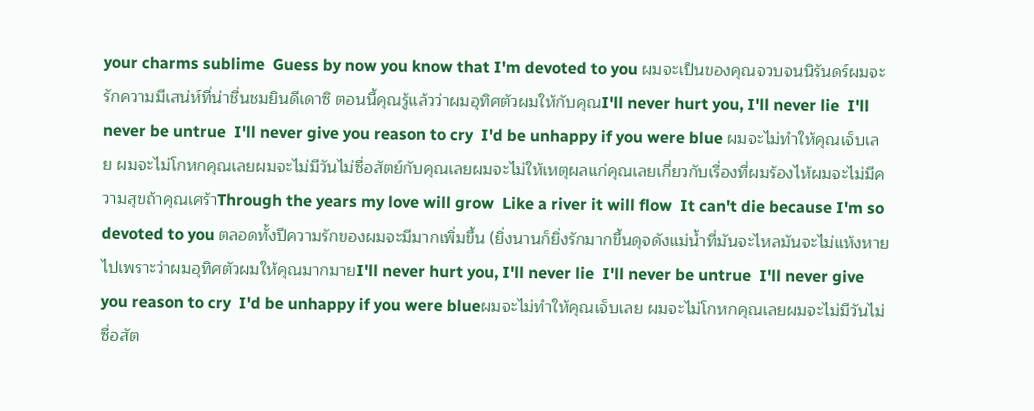your charms sublime  Guess by now you know that I'm devoted to you ผมจะเป็นของคุณจวบจนนิรันดร์ผมจะรักความมีเสน่ห์ที่น่าชื่นชมยินดีเดาซิ ตอนนี้คุณรู้แล้วว่าผมอุทิศตัวผมให้กับคุณI'll never hurt you, I'll never lie  I'll never be untrue  I'll never give you reason to cry  I'd be unhappy if you were blue ผมจะไม่ทำให้คุณเจ็บเลย ผมจะไม่โกหกคุณเลยผมจะไม่มีวันไม่ซื่อสัตย์กับคุณเลยผมจะไม่ให้เหตุผลแก่คุณเลยเกี่ยวกับเรื่องที่ผมร้องไห้ผมจะไม่มีความสุขถ้าคุณเศร้าThrough the years my love will grow  Like a river it will flow  It can't die because I'm so devoted to you ตลอดทั้งปีความรักของผมจะมีมากเพิ่มขึ้น (ยิ่งนานก็ยิ่งรักมากขึ้นดุจดังแม่น้ำที่มันจะไหลมันจะไม่แห้งหายไปเพราะว่าผมอุทิศตัวผมให้คุณมากมายI'll never hurt you, I'll never lie  I'll never be untrue  I'll never give you reason to cry  I'd be unhappy if you were blueผมจะไม่ทำให้คุณเจ็บเลย ผมจะไม่โกหกคุณเลยผมจะไม่มีวันไม่ซื่อสัต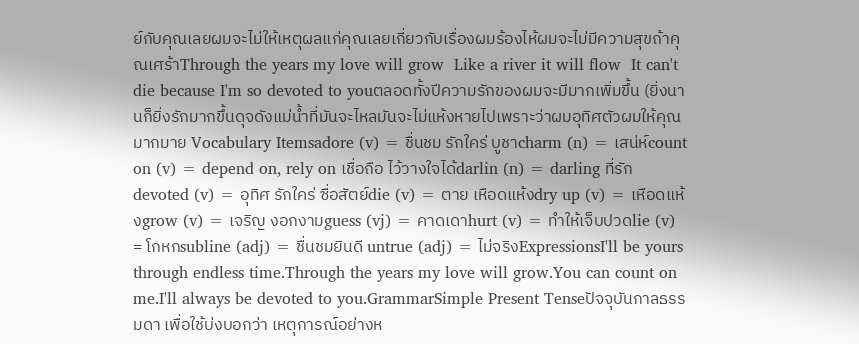ย์กับคุณเลยผมจะไม่ให้เหตุผลแก่คุณเลยเกี่ยวกับเรื่องผมร้องไห้ผมจะไม่มีความสุขถ้าคุณเศร้าThrough the years my love will grow  Like a river it will flow  It can't die because I'm so devoted to youตลอดทั้งปีความรักของผมจะมีมากเพิ่มขึ้น (ยิ่งนานก็ยิ่งรักมากขึ้นดุจดังแม่น้ำที่มันจะไหลมันจะไม่แห้งหายไปเพราะว่าผมอุทิศตัวผมให้คุณมากมาย Vocabulary Itemsadore (v) = ชื่นชม รักใคร่ บูชาcharm (n) = เสน่ห์count on (v) = depend on, rely on เชื่อถือ ไว้วางใจได้darlin (n) = darling ที่รักdevoted (v) = อุทิศ รักใคร่ ซื่อสัตย์die (v) = ตาย เหือดแห้งdry up (v) = เหือดแห้งgrow (v) = เจริญ งอกงามguess (vj) = คาดเดาhurt (v) = ทำให้เจ็บปวดlie (v) = โกหกsubline (adj) = ชื่นชมยินดี untrue (adj) = ไม่จริงExpressionsI'll be yours through endless time.Through the years my love will grow.You can count on me.I'll always be devoted to you.GrammarSimple Present Tenseปัจจุบันกาลธรรมดา เพื่อใช้บ่งบอกว่า เหตุการณ์อย่างห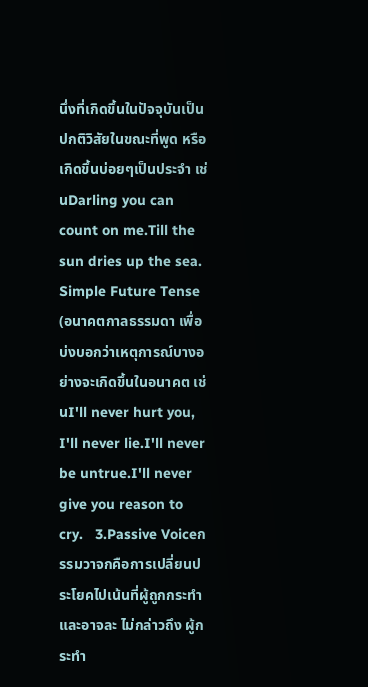นึ่งที่เกิดขึ้นในปัจจุบันเป็นปกติวิสัยในขณะที่พูด หรือเกิดขึ้นบ่อยๆเป็นประจำ เช่นDarling you can count on me.Till the sun dries up the sea.  Simple Future Tense (อนาคตกาลธรรมดา เพื่อบ่งบอกว่าเหตุการณ์บางอย่างจะเกิดขึ้นในอนาคต เช่นI'll never hurt you, I'll never lie.I'll never be untrue.I'll never give you reason to cry.   3.Passive Voiceกรรมวาจกคือการเปลี่ยนประโยคไปเน้นที่ผู้ถูกกระทำ และอาจละ ไม่กล่าวถึง ผู้กระทำ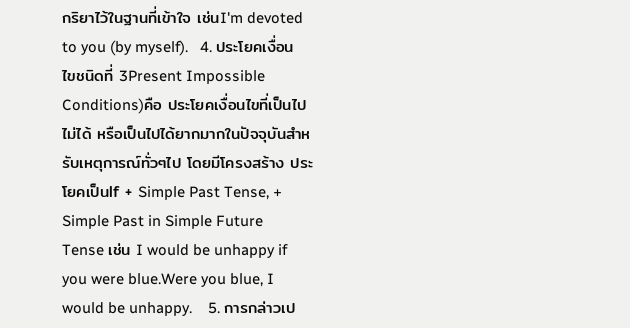กริยาไว้ในฐานที่เข้าใจ เช่นI'm devoted to you (by myself).   4. ประโยคเงื่อนไขชนิดที่ 3Present Impossible Conditions)คือ ประโยคเงื่อนไขที่เป็นไปไม่ได้ หรือเป็นไปได้ยากมากในปัจจุบันสำหรับเหตุการณ์ทั่วๆไป โดยมีโครงสร้าง ประโยคเป็นIf + Simple Past Tense, + Simple Past in Simple Future Tense เช่น I would be unhappy if you were blue.Were you blue, I would be unhappy.    5. การกล่าวเป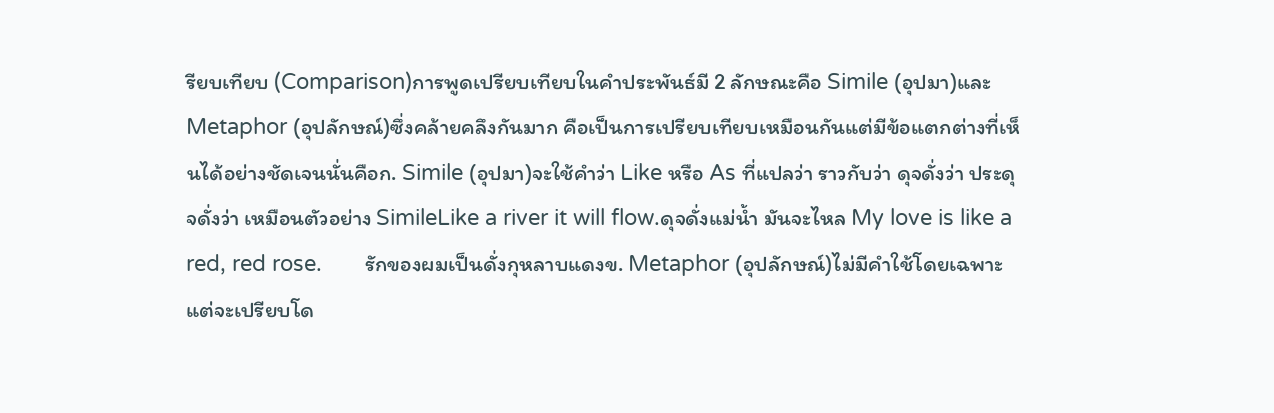รียบเทียบ (Comparison)การพูดเปรียบเทียบในคำประพันธ์มี 2 ลักษณะคือ Simile (อุปมา)และ Metaphor (อุปลักษณ์)ซึ่งคล้ายคลึงกันมาก คือเป็นการเปรียบเทียบเหมือนกันแต่มีข้อแตกต่างที่เห็นได้อย่างชัดเจนนั่นคือก. Simile (อุปมา)จะใช้คำว่า Like หรือ As ที่แปลว่า ราวกับว่า ดุจดั่งว่า ประดุจดั่งว่า เหมือนตัวอย่าง SimileLike a river it will flow.ดุจดั่งแม่น้ำ มันจะไหล My love is like a red, red rose.       รักของผมเป็นดั่งกุหลาบแดงข. Metaphor (อุปลักษณ์)ไม่มีคำใช้โดยเฉพาะแต่จะเปรียบโด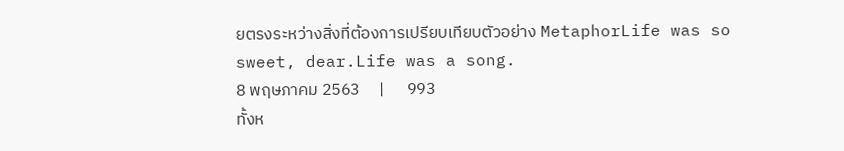ยตรงระหว่างสิ่งที่ต้องการเปรียบเทียบตัวอย่าง MetaphorLife was so sweet, dear.Life was a song.
8 พฤษภาคม 2563     |      993
ทั้งห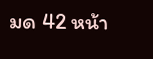มด 42 หน้า